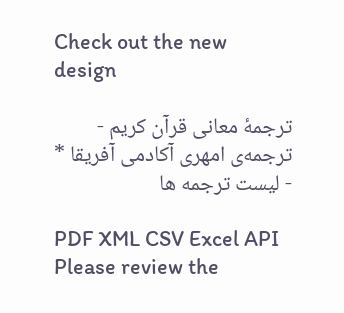Check out the new design

ترجمهٔ معانی قرآن کریم - ترجمه‌ى امهری آکادمی آفریقا * - لیست ترجمه ها

PDF XML CSV Excel API
Please review the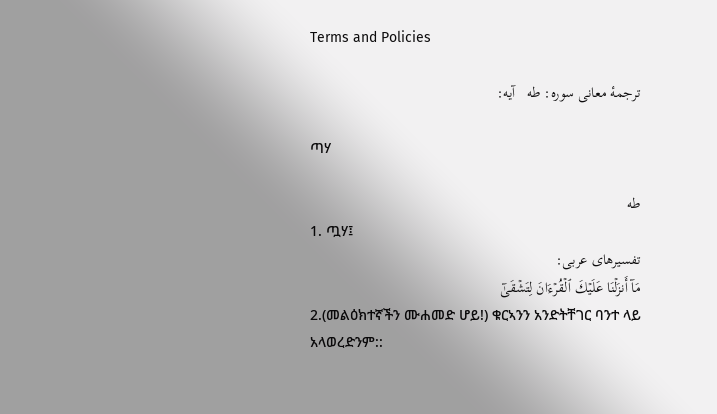Terms and Policies

ترجمهٔ معانی سوره: طه   آیه:

ጣሃ

طه
1. ጧሃ፤
تفسیرهای عربی:
مَآ أَنزَلۡنَا عَلَيۡكَ ٱلۡقُرۡءَانَ لِتَشۡقَىٰٓ
2.(መልዕክተኛችን ሙሐመድ ሆይ!) ቁርኣንን አንድትቸገር ባንተ ላይ አላወረድንም::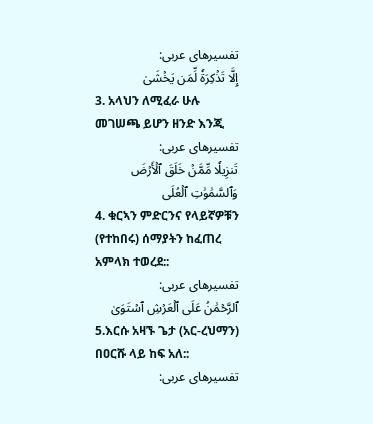تفسیرهای عربی:
إِلَّا تَذۡكِرَةٗ لِّمَن يَخۡشَىٰ
3. አላህን ለሚፈራ ሁሉ መገሠጫ ይሆን ዘንድ እንጂ
تفسیرهای عربی:
تَنزِيلٗا مِّمَّنۡ خَلَقَ ٱلۡأَرۡضَ وَٱلسَّمَٰوَٰتِ ٱلۡعُلَى
4. ቁርኣን ምድርንና የላይኛዎቹን (የተከበሩ) ሰማያትን ከፈጠረ አምላክ ተወረደ::
تفسیرهای عربی:
ٱلرَّحۡمَٰنُ عَلَى ٱلۡعَرۡشِ ٱسۡتَوَىٰ
5.እርሱ አዛኙ ጌታ (አር-ረህማን) በዐርሹ ላይ ከፍ አለ::
تفسیرهای عربی: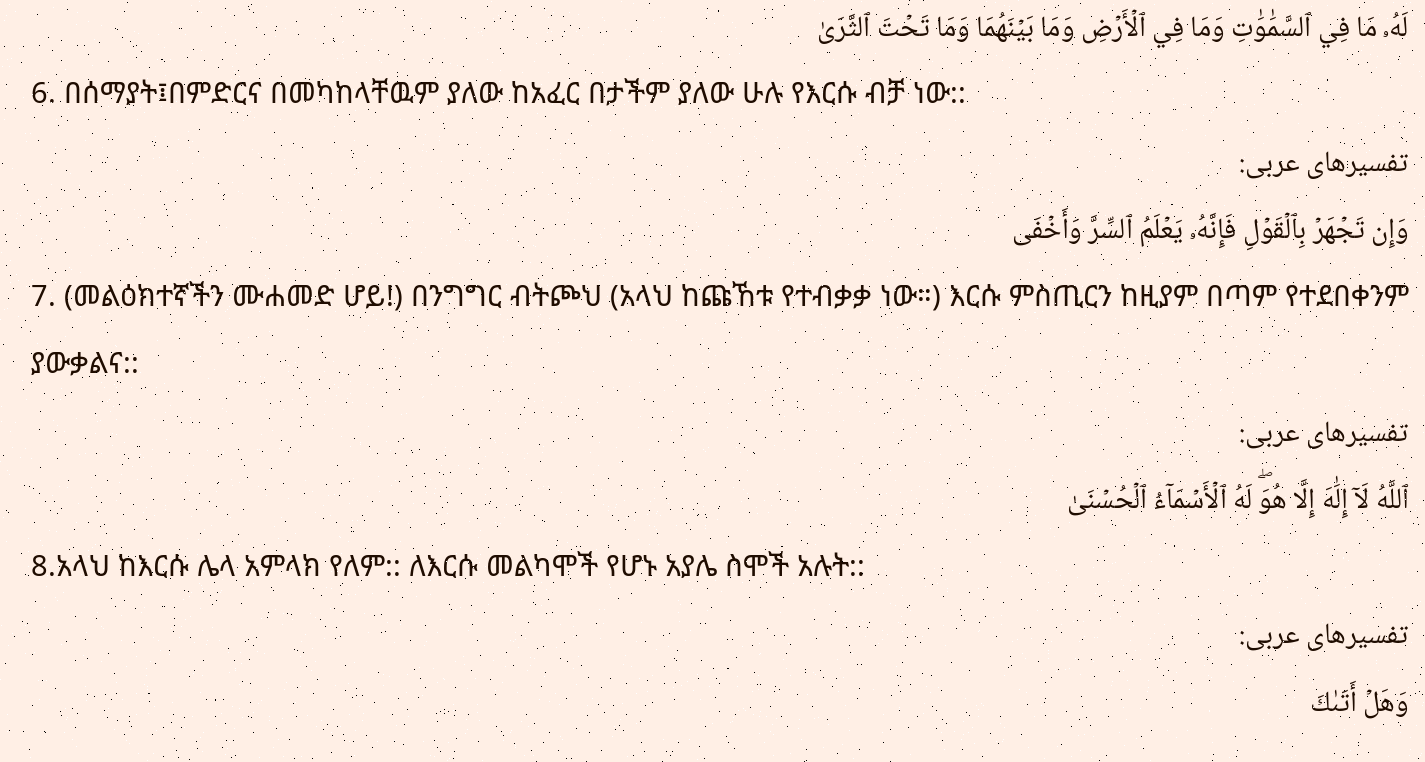لَهُۥ مَا فِي ٱلسَّمَٰوَٰتِ وَمَا فِي ٱلۡأَرۡضِ وَمَا بَيۡنَهُمَا وَمَا تَحۡتَ ٱلثَّرَىٰ
6. በሰማያት፤በምድርና በመካከላቸዉም ያለው ከአፈር በታችም ያለው ሁሉ የእርሱ ብቻ ነው::
تفسیرهای عربی:
وَإِن تَجۡهَرۡ بِٱلۡقَوۡلِ فَإِنَّهُۥ يَعۡلَمُ ٱلسِّرَّ وَأَخۡفَى
7. (መልዕክተኛችን ሙሐመድ ሆይ!) በንግግር ብትጮህ (አላህ ከጩኸቱ የተብቃቃ ነው።) እርሱ ምስጢርን ከዚያም በጣም የተደበቀንም ያውቃልና::
تفسیرهای عربی:
ٱللَّهُ لَآ إِلَٰهَ إِلَّا هُوَۖ لَهُ ٱلۡأَسۡمَآءُ ٱلۡحُسۡنَىٰ
8.አላህ ከእርሱ ሌላ አምላክ የለም:: ለእርሱ መልካሞች የሆኑ አያሌ ስሞች አሉት::
تفسیرهای عربی:
وَهَلۡ أَتَىٰكَ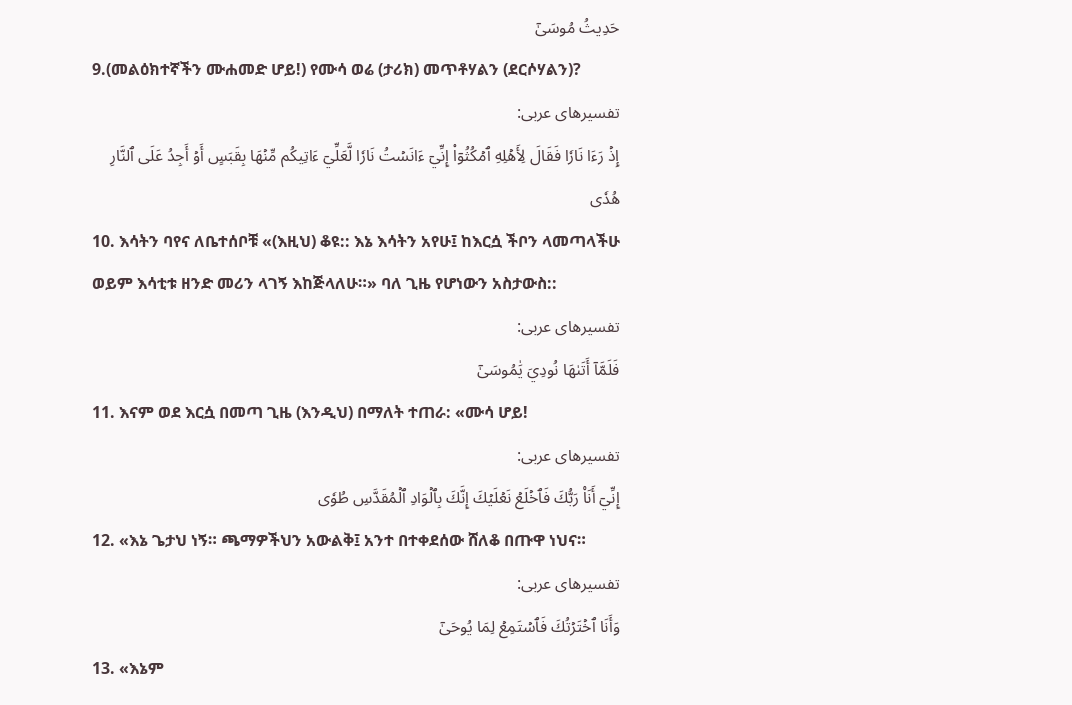حَدِيثُ مُوسَىٰٓ
9.(መልዕክተኛችን ሙሐመድ ሆይ!) የሙሳ ወሬ (ታሪክ) መጥቶሃልን (ደርሶሃልን)?
تفسیرهای عربی:
إِذۡ رَءَا نَارٗا فَقَالَ لِأَهۡلِهِ ٱمۡكُثُوٓاْ إِنِّيٓ ءَانَسۡتُ نَارٗا لَّعَلِّيٓ ءَاتِيكُم مِّنۡهَا بِقَبَسٍ أَوۡ أَجِدُ عَلَى ٱلنَّارِ هُدٗى
10. እሳትን ባየና ለቤተሰቦቹ «(እዚህ) ቆዩ:: እኔ እሳትን አየሁ፤ ከእርሷ ችቦን ላመጣላችሁ ወይም እሳቲቱ ዘንድ መሪን ላገኝ እከጅላለሁ።» ባለ ጊዜ የሆነውን አስታውስ::
تفسیرهای عربی:
فَلَمَّآ أَتَىٰهَا نُودِيَ يَٰمُوسَىٰٓ
11. እናም ወደ እርሷ በመጣ ጊዜ (እንዲህ) በማለት ተጠራ: «ሙሳ ሆይ!
تفسیرهای عربی:
إِنِّيٓ أَنَا۠ رَبُّكَ فَٱخۡلَعۡ نَعۡلَيۡكَ إِنَّكَ بِٱلۡوَادِ ٱلۡمُقَدَّسِ طُوٗى
12. «እኔ ጌታህ ነኝ። ጫማዎችህን አውልቅ፤ አንተ በተቀደሰው ሸለቆ በጡዋ ነህና።
تفسیرهای عربی:
وَأَنَا ٱخۡتَرۡتُكَ فَٱسۡتَمِعۡ لِمَا يُوحَىٰٓ
13. «እኔም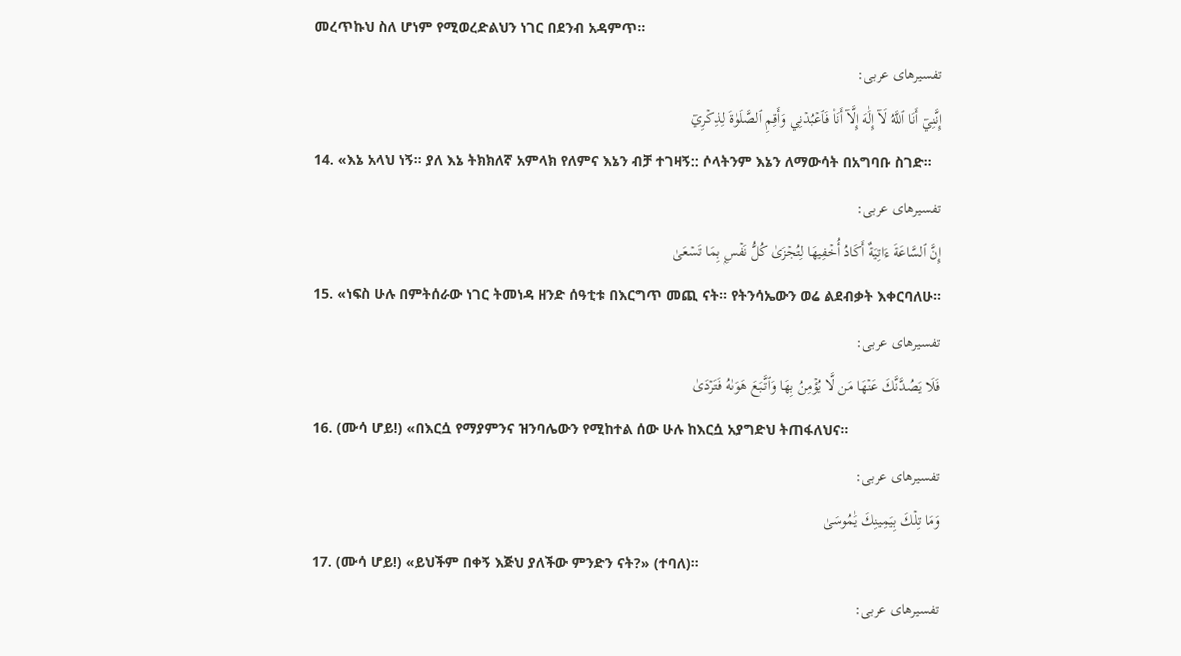መረጥኩህ ስለ ሆነም የሚወረድልህን ነገር በደንብ አዳምጥ።
تفسیرهای عربی:
إِنَّنِيٓ أَنَا ٱللَّهُ لَآ إِلَٰهَ إِلَّآ أَنَا۠ فَٱعۡبُدۡنِي وَأَقِمِ ٱلصَّلَوٰةَ لِذِكۡرِيٓ
14. «እኔ አላህ ነኝ። ያለ እኔ ትክክለኛ አምላክ የለምና እኔን ብቻ ተገዛኝ:: ሶላትንም እኔን ለማውሳት በአግባቡ ስገድ።
تفسیرهای عربی:
إِنَّ ٱلسَّاعَةَ ءَاتِيَةٌ أَكَادُ أُخۡفِيهَا لِتُجۡزَىٰ كُلُّ نَفۡسِۭ بِمَا تَسۡعَىٰ
15. «ነፍስ ሁሉ በምትሰራው ነገር ትመነዳ ዘንድ ሰዓቲቱ በእርግጥ መጪ ናት። የትንሳኤውን ወሬ ልደብቃት እቀርባለሁ።
تفسیرهای عربی:
فَلَا يَصُدَّنَّكَ عَنۡهَا مَن لَّا يُؤۡمِنُ بِهَا وَٱتَّبَعَ هَوَىٰهُ فَتَرۡدَىٰ
16. (ሙሳ ሆይ!) «በእርሷ የማያምንና ዝንባሌውን የሚከተል ሰው ሁሉ ከእርሷ አያግድህ ትጠፋለህና።
تفسیرهای عربی:
وَمَا تِلۡكَ بِيَمِينِكَ يَٰمُوسَىٰ
17. (ሙሳ ሆይ!) «ይህችም በቀኝ እጅህ ያለችው ምንድን ናት?» (ተባለ)።
تفسیرهای عربی: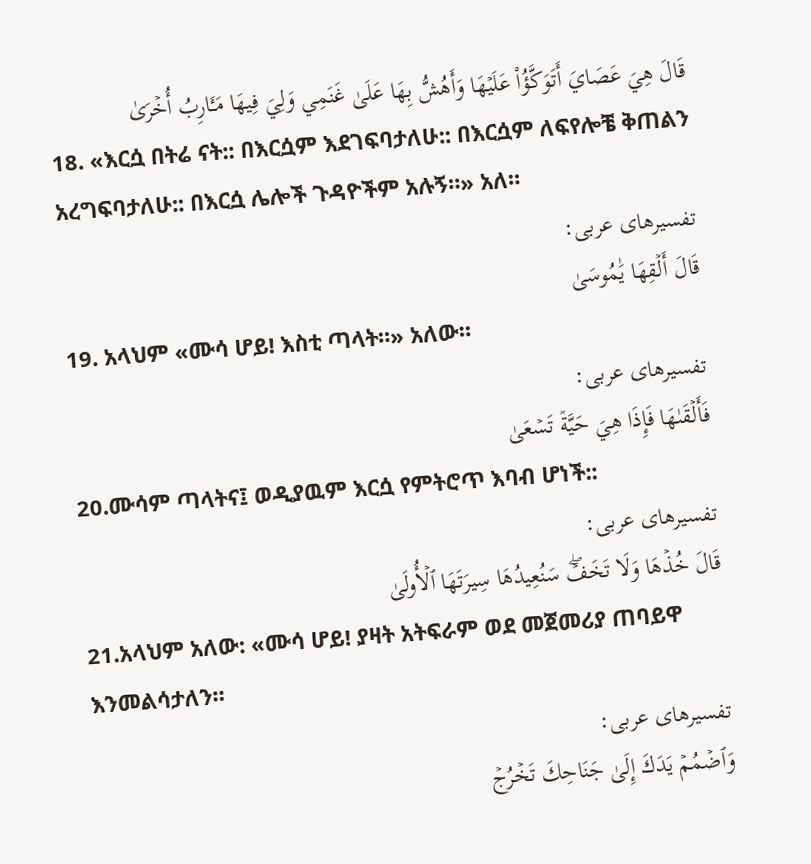قَالَ هِيَ عَصَايَ أَتَوَكَّؤُاْ عَلَيۡهَا وَأَهُشُّ بِهَا عَلَىٰ غَنَمِي وَلِيَ فِيهَا مَـَٔارِبُ أُخۡرَىٰ
18. «እርሷ በትሬ ናት:: በእርሷም እደገፍባታለሁ:: በእርሷም ለፍየሎቼ ቅጠልን አረግፍባታለሁ:: በእርሷ ሌሎች ጉዳዮችም አሉኝ።» አለ።
تفسیرهای عربی:
قَالَ أَلۡقِهَا يَٰمُوسَىٰ
19. አላህም «ሙሳ ሆይ! እስቲ ጣላት።» አለው።
تفسیرهای عربی:
فَأَلۡقَىٰهَا فَإِذَا هِيَ حَيَّةٞ تَسۡعَىٰ
20.ሙሳም ጣላትና፤ ወዲያዉም እርሷ የምትሮጥ እባብ ሆነች::
تفسیرهای عربی:
قَالَ خُذۡهَا وَلَا تَخَفۡۖ سَنُعِيدُهَا سِيرَتَهَا ٱلۡأُولَىٰ
21.አላህም አለው: «ሙሳ ሆይ! ያዛት አትፍራም ወደ መጀመሪያ ጠባይዋ እንመልሳታለን።
تفسیرهای عربی:
وَٱضۡمُمۡ يَدَكَ إِلَىٰ جَنَاحِكَ تَخۡرُجۡ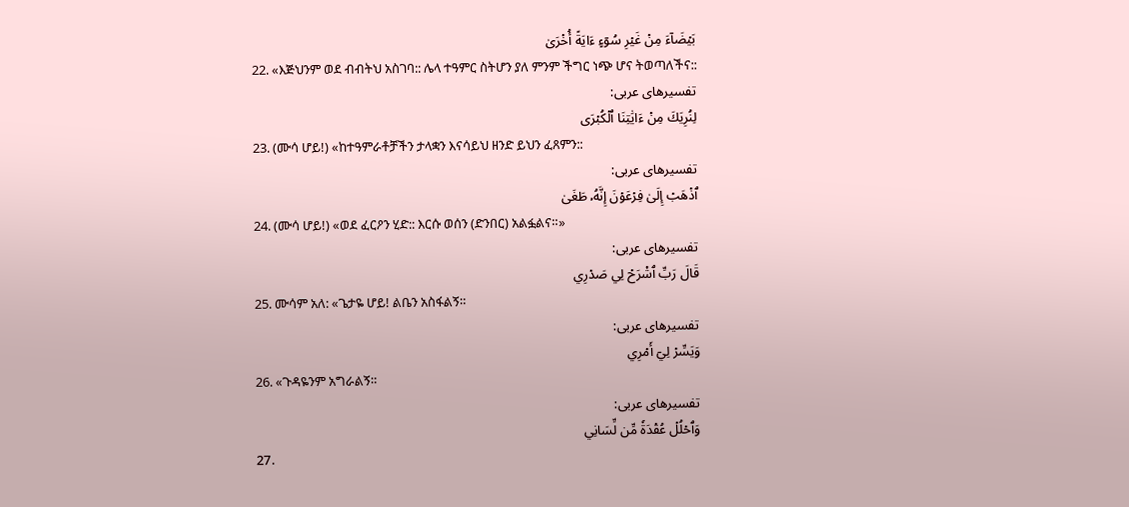بَيۡضَآءَ مِنۡ غَيۡرِ سُوٓءٍ ءَايَةً أُخۡرَىٰ
22. «እጅህንም ወደ ብብትህ አስገባ:: ሌላ ተዓምር ስትሆን ያለ ምንም ችግር ነጭ ሆና ትወጣለችና::
تفسیرهای عربی:
لِنُرِيَكَ مِنۡ ءَايَٰتِنَا ٱلۡكُبۡرَى
23. (ሙሳ ሆይ!) «ከተዓምራቶቻችን ታላቋን እናሳይህ ዘንድ ይህን ፈጸምን::
تفسیرهای عربی:
ٱذۡهَبۡ إِلَىٰ فِرۡعَوۡنَ إِنَّهُۥ طَغَىٰ
24. (ሙሳ ሆይ!) «ወደ ፈርዖን ሂድ:: እርሱ ወሰን (ድንበር) አልፏልና።»
تفسیرهای عربی:
قَالَ رَبِّ ٱشۡرَحۡ لِي صَدۡرِي
25. ሙሳም አለ: «ጌታዬ ሆይ! ልቤን አስፋልኝ።
تفسیرهای عربی:
وَيَسِّرۡ لِيٓ أَمۡرِي
26. «ጉዳዬንም አግራልኝ።
تفسیرهای عربی:
وَٱحۡلُلۡ عُقۡدَةٗ مِّن لِّسَانِي
27.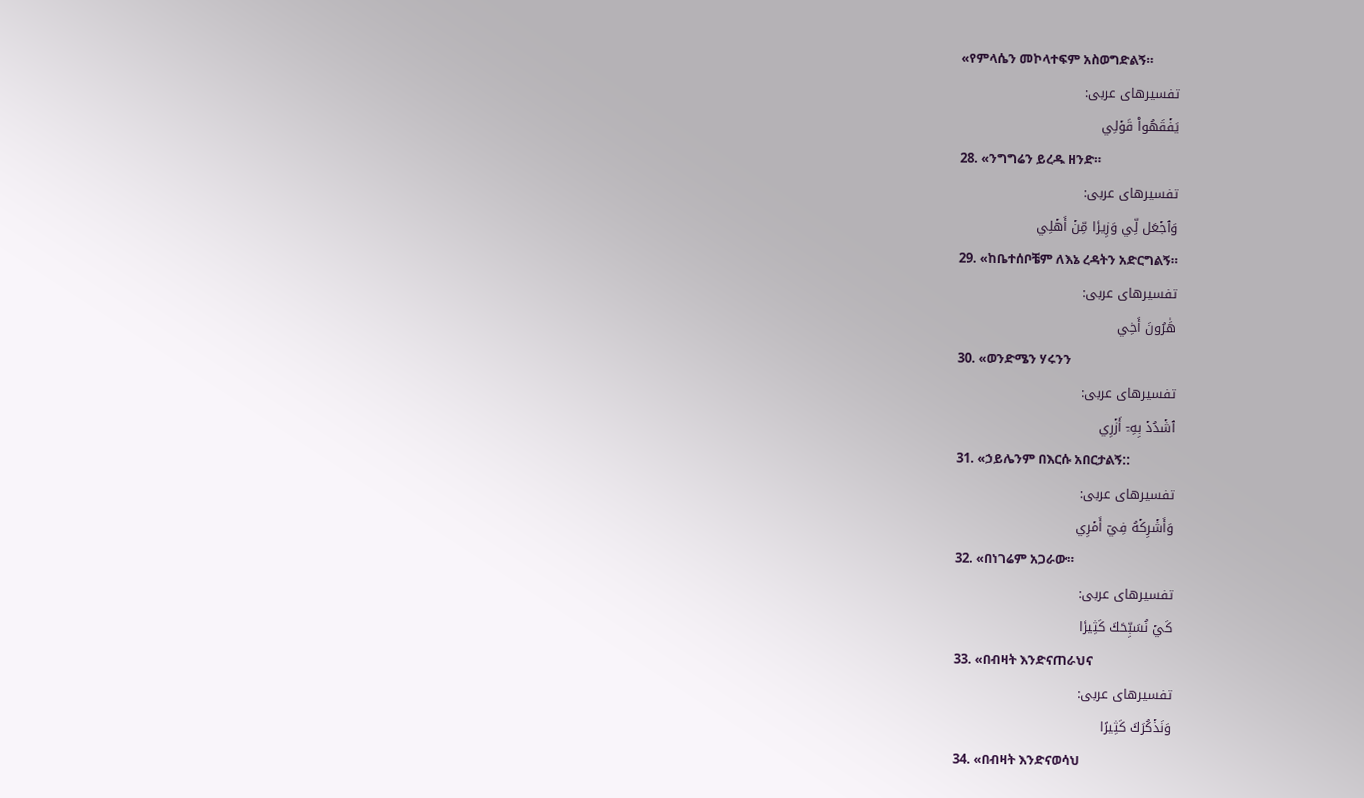«የምላሴን መኮላተፍም አስወግድልኝ።
تفسیرهای عربی:
يَفۡقَهُواْ قَوۡلِي
28. «ንግግሬን ይረዱ ዘንድ።
تفسیرهای عربی:
وَٱجۡعَل لِّي وَزِيرٗا مِّنۡ أَهۡلِي
29. «ከቤተሰቦቼም ለእኔ ረዳትን አድርግልኝ።
تفسیرهای عربی:
هَٰرُونَ أَخِي
30. «ወንድሜን ሃሩንን
تفسیرهای عربی:
ٱشۡدُدۡ بِهِۦٓ أَزۡرِي
31. «ኃይሌንም በእርሱ አበርታልኝ::
تفسیرهای عربی:
وَأَشۡرِكۡهُ فِيٓ أَمۡرِي
32. «በነገሬም አጋራው።
تفسیرهای عربی:
كَيۡ نُسَبِّحَكَ كَثِيرٗا
33. «በብዛት እንድናጠራህና
تفسیرهای عربی:
وَنَذۡكُرَكَ كَثِيرًا
34. «በብዛት እንድናወሳህ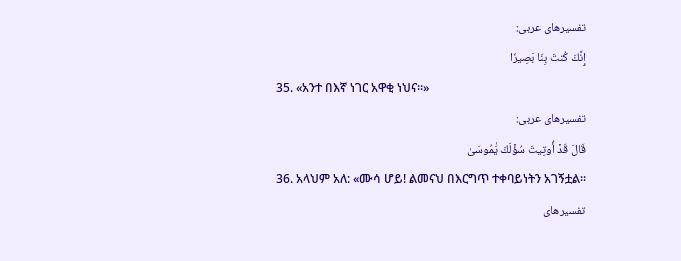تفسیرهای عربی:
إِنَّكَ كُنتَ بِنَا بَصِيرٗا
35. «አንተ በእኛ ነገር አዋቂ ነህና።»
تفسیرهای عربی:
قَالَ قَدۡ أُوتِيتَ سُؤۡلَكَ يَٰمُوسَىٰ
36. አላህም አለ: «ሙሳ ሆይ! ልመናህ በእርግጥ ተቀባይነትን አገኝቷል።
تفسیرهای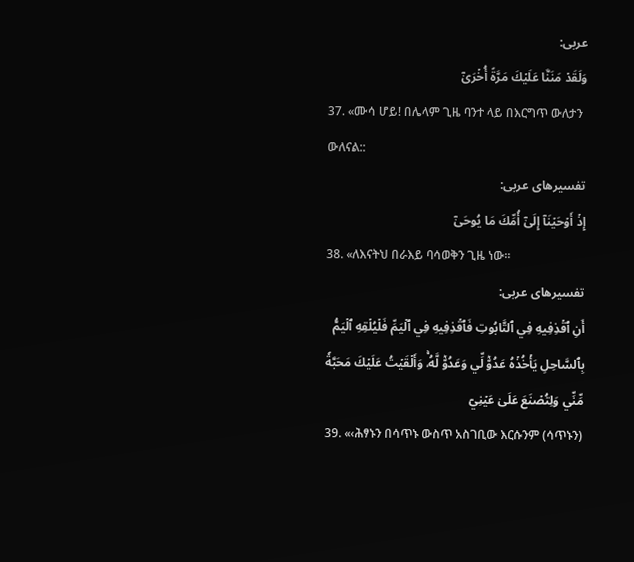عربی:
وَلَقَدۡ مَنَنَّا عَلَيۡكَ مَرَّةً أُخۡرَىٰٓ
37. «ሙሳ ሆይ! በሌላም ጊዜ ባንተ ላይ በእርግጥ ውለታን ውለናል::
تفسیرهای عربی:
إِذۡ أَوۡحَيۡنَآ إِلَىٰٓ أُمِّكَ مَا يُوحَىٰٓ
38. «ለእናትህ በራእይ ባሳወቅን ጊዜ ነው።
تفسیرهای عربی:
أَنِ ٱقۡذِفِيهِ فِي ٱلتَّابُوتِ فَٱقۡذِفِيهِ فِي ٱلۡيَمِّ فَلۡيُلۡقِهِ ٱلۡيَمُّ بِٱلسَّاحِلِ يَأۡخُذۡهُ عَدُوّٞ لِّي وَعَدُوّٞ لَّهُۥۚ وَأَلۡقَيۡتُ عَلَيۡكَ مَحَبَّةٗ مِّنِّي وَلِتُصۡنَعَ عَلَىٰ عَيۡنِيٓ
39. «‹ሕፃኑን በሳጥኑ ውስጥ አስገቢው እርሱንም (ሳጥኑን)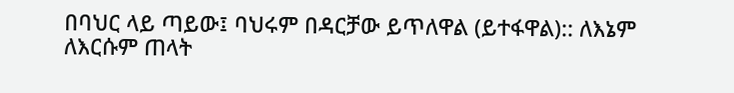በባህር ላይ ጣይው፤ ባህሩም በዳርቻው ይጥለዋል (ይተፋዋል):: ለእኔም ለእርሱም ጠላት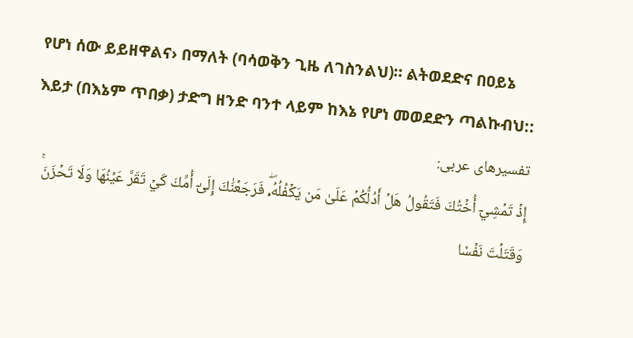የሆነ ሰው ይይዘዋልና› በማለት (ባሳወቅን ጊዜ ለገስንልህ)። ልትወደድና በዐይኔ እይታ (በእኔም ጥበቃ) ታድግ ዘንድ ባንተ ላይም ከእኔ የሆነ መወደድን ጣልኩብህ::
تفسیرهای عربی:
إِذۡ تَمۡشِيٓ أُخۡتُكَ فَتَقُولُ هَلۡ أَدُلُّكُمۡ عَلَىٰ مَن يَكۡفُلُهُۥۖ فَرَجَعۡنَٰكَ إِلَىٰٓ أُمِّكَ كَيۡ تَقَرَّ عَيۡنُهَا وَلَا تَحۡزَنَۚ وَقَتَلۡتَ نَفۡسٗا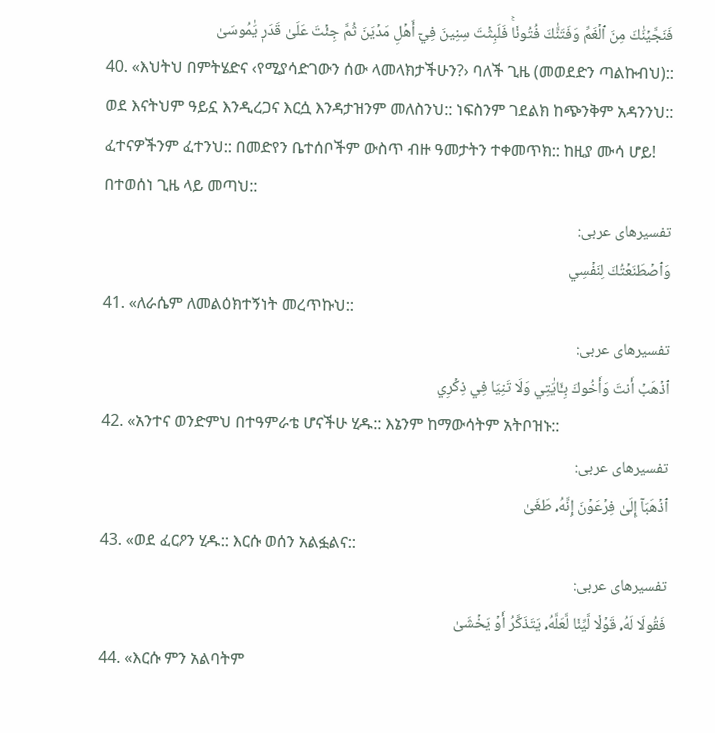فَنَجَّيۡنَٰكَ مِنَ ٱلۡغَمِّ وَفَتَنَّٰكَ فُتُونٗاۚ فَلَبِثۡتَ سِنِينَ فِيٓ أَهۡلِ مَدۡيَنَ ثُمَّ جِئۡتَ عَلَىٰ قَدَرٖ يَٰمُوسَىٰ
40. «እህትህ በምትሄድና ‹የሚያሳድገውን ሰው ላመላክታችሁን?› ባለች ጊዜ (መወደድን ጣልኩብህ):: ወደ እናትህም ዓይኗ እንዲረጋና እርሷ እንዳታዝንም መለስንህ:: ነፍስንም ገደልክ ከጭንቅም አዳንንህ:: ፈተናዎችንም ፈተንህ:: በመድየን ቤተሰቦችም ውስጥ ብዙ ዓመታትን ተቀመጥክ:: ከዚያ ሙሳ ሆይ! በተወሰነ ጊዜ ላይ መጣህ::
تفسیرهای عربی:
وَٱصۡطَنَعۡتُكَ لِنَفۡسِي
41. «ለራሴም ለመልዕክተኝነት መረጥኩህ::
تفسیرهای عربی:
ٱذۡهَبۡ أَنتَ وَأَخُوكَ بِـَٔايَٰتِي وَلَا تَنِيَا فِي ذِكۡرِي
42. «አንተና ወንድምህ በተዓምራቴ ሆናችሁ ሂዱ:: እኔንም ከማውሳትም አትቦዝኑ::
تفسیرهای عربی:
ٱذۡهَبَآ إِلَىٰ فِرۡعَوۡنَ إِنَّهُۥ طَغَىٰ
43. «ወደ ፈርዖን ሂዱ:: እርሱ ወሰን አልፏልና::
تفسیرهای عربی:
فَقُولَا لَهُۥ قَوۡلٗا لَّيِّنٗا لَّعَلَّهُۥ يَتَذَكَّرُ أَوۡ يَخۡشَىٰ
44. «እርሱ ምን አልባትም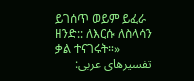ይገሰጥ ወይም ይፈራ ዘንድ:: ለእርሱ ለስላሳን ቃል ተናገሩት።»
تفسیرهای عربی: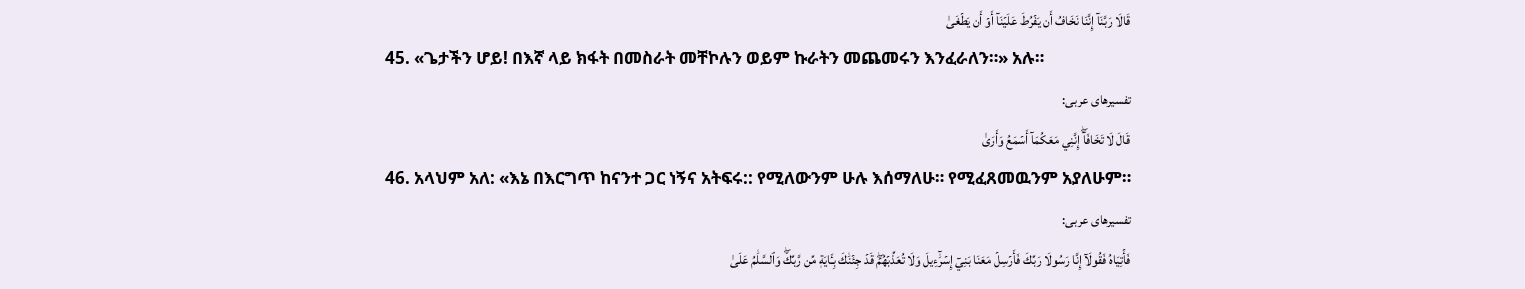قَالَا رَبَّنَآ إِنَّنَا نَخَافُ أَن يَفۡرُطَ عَلَيۡنَآ أَوۡ أَن يَطۡغَىٰ
45. «ጌታችን ሆይ! በእኛ ላይ ክፋት በመስራት መቸኮሉን ወይም ኩራትን መጨመሩን እንፈራለን።» አሉ።
تفسیرهای عربی:
قَالَ لَا تَخَافَآۖ إِنَّنِي مَعَكُمَآ أَسۡمَعُ وَأَرَىٰ
46. አላህም አለ: «እኔ በእርግጥ ከናንተ ጋር ነኝና አትፍሩ:: የሚለውንም ሁሉ እሰማለሁ። የሚፈጸመዉንም አያለሁም።
تفسیرهای عربی:
فَأۡتِيَاهُ فَقُولَآ إِنَّا رَسُولَا رَبِّكَ فَأَرۡسِلۡ مَعَنَا بَنِيٓ إِسۡرَٰٓءِيلَ وَلَا تُعَذِّبۡهُمۡۖ قَدۡ جِئۡنَٰكَ بِـَٔايَةٖ مِّن رَّبِّكَۖ وَٱلسَّلَٰمُ عَلَىٰ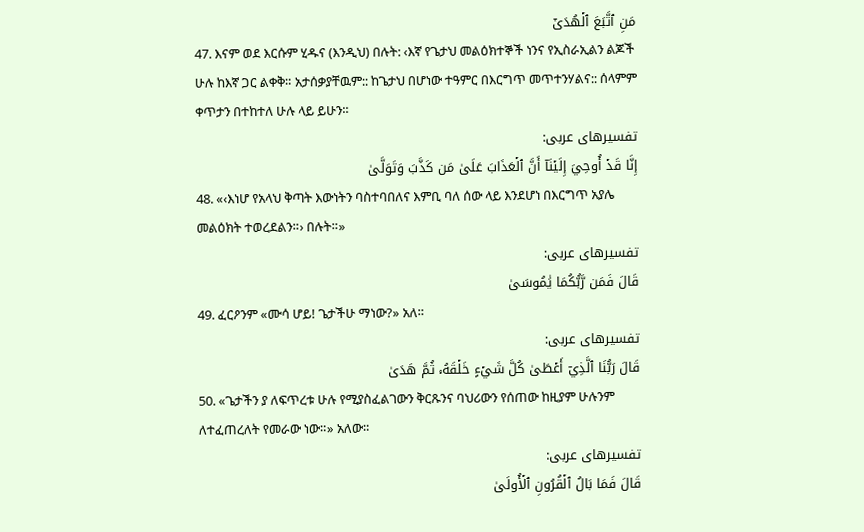مَنِ ٱتَّبَعَ ٱلۡهُدَىٰٓ
47. እናም ወደ እርሱም ሂዱና (እንዲህ) በሉት: ‹እኛ የጌታህ መልዕክተኞች ነንና የኢስራኢልን ልጆች ሁሉ ከእኛ ጋር ልቀቅ። አታሰቃያቸዉም:: ከጌታህ በሆነው ተዓምር በእርግጥ መጥተንሃልና:: ሰላምም ቀጥታን በተከተለ ሁሉ ላይ ይሁን።
تفسیرهای عربی:
إِنَّا قَدۡ أُوحِيَ إِلَيۡنَآ أَنَّ ٱلۡعَذَابَ عَلَىٰ مَن كَذَّبَ وَتَوَلَّىٰ
48. «‹እነሆ የአላህ ቅጣት እውነትን ባስተባበለና እምቢ ባለ ሰው ላይ እንደሆነ በእርግጥ አያሌ መልዕክት ተወረደልን።› በሉት።»
تفسیرهای عربی:
قَالَ فَمَن رَّبُّكُمَا يَٰمُوسَىٰ
49. ፈርዖንም «ሙሳ ሆይ! ጌታችሁ ማነው?» አለ።
تفسیرهای عربی:
قَالَ رَبُّنَا ٱلَّذِيٓ أَعۡطَىٰ كُلَّ شَيۡءٍ خَلۡقَهُۥ ثُمَّ هَدَىٰ
50. «ጌታችን ያ ለፍጥረቱ ሁሉ የሚያስፈልገውን ቅርጹንና ባህሪውን የሰጠው ከዚያም ሁሉንም ለተፈጠረለት የመራው ነው።» አለው።
تفسیرهای عربی:
قَالَ فَمَا بَالُ ٱلۡقُرُونِ ٱلۡأُولَىٰ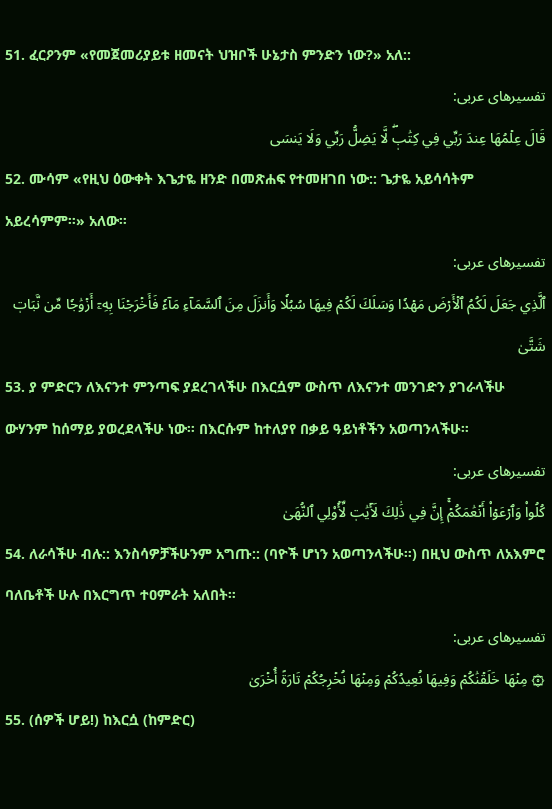51. ፈርዖንም «የመጀመሪያይቱ ዘመናት ህዝቦች ሁኔታስ ምንድን ነው?» አለ::
تفسیرهای عربی:
قَالَ عِلۡمُهَا عِندَ رَبِّي فِي كِتَٰبٖۖ لَّا يَضِلُّ رَبِّي وَلَا يَنسَى
52. ሙሳም «የዚህ ዕውቀት እጌታዬ ዘንድ በመጽሐፍ የተመዘገበ ነው:: ጌታዬ አይሳሳትም አይረሳምም።» አለው።
تفسیرهای عربی:
ٱلَّذِي جَعَلَ لَكُمُ ٱلۡأَرۡضَ مَهۡدٗا وَسَلَكَ لَكُمۡ فِيهَا سُبُلٗا وَأَنزَلَ مِنَ ٱلسَّمَآءِ مَآءٗ فَأَخۡرَجۡنَا بِهِۦٓ أَزۡوَٰجٗا مِّن نَّبَاتٖ شَتَّىٰ
53. ያ ምድርን ለእናንተ ምንጣፍ ያደረገላችሁ በእርሷም ውስጥ ለእናንተ መንገድን ያገራላችሁ ውሃንም ከሰማይ ያወረደላችሁ ነው። በእርሱም ከተለያየ በቃይ ዓይነቶችን አወጣንላችሁ።
تفسیرهای عربی:
كُلُواْ وَٱرۡعَوۡاْ أَنۡعَٰمَكُمۡۚ إِنَّ فِي ذَٰلِكَ لَأٓيَٰتٖ لِّأُوْلِي ٱلنُّهَىٰ
54. ለራሳችሁ ብሉ:: እንስሳዎቻችሁንም አግጡ:: (ባዮች ሆነን አወጣንላችሁ።) በዚህ ውስጥ ለአእምሮ ባለቤቶች ሁሉ በእርግጥ ተዐምራት አለበት።
تفسیرهای عربی:
۞ مِنۡهَا خَلَقۡنَٰكُمۡ وَفِيهَا نُعِيدُكُمۡ وَمِنۡهَا نُخۡرِجُكُمۡ تَارَةً أُخۡرَىٰ
55. (ሰዎች ሆይ!) ከእርሷ (ከምድር)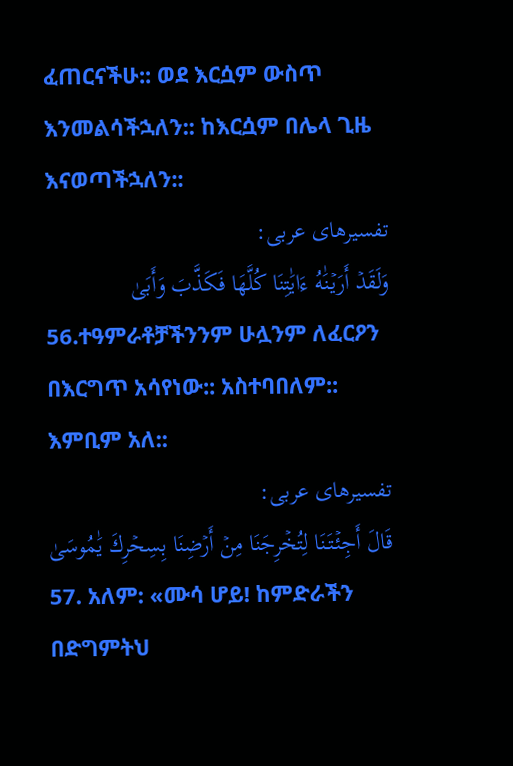ፈጠርናችሁ:: ወደ እርሷም ውስጥ እንመልሳችኋለን:: ከእርሷም በሌላ ጊዜ እናወጣችኋለን::
تفسیرهای عربی:
وَلَقَدۡ أَرَيۡنَٰهُ ءَايَٰتِنَا كُلَّهَا فَكَذَّبَ وَأَبَىٰ
56.ተዓምራቶቻችንንም ሁሏንም ለፈርዖን በእርግጥ አሳየነው:: አስተባበለም:: እምቢም አለ::
تفسیرهای عربی:
قَالَ أَجِئۡتَنَا لِتُخۡرِجَنَا مِنۡ أَرۡضِنَا بِسِحۡرِكَ يَٰمُوسَىٰ
57. አለም: «ሙሳ ሆይ! ከምድራችን በድግምትህ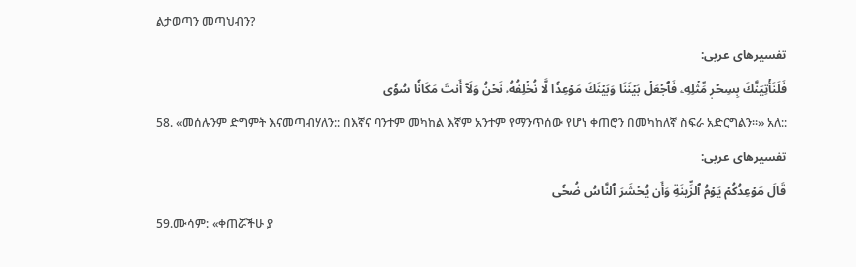ልታወጣን መጣህብን?
تفسیرهای عربی:
فَلَنَأۡتِيَنَّكَ بِسِحۡرٖ مِّثۡلِهِۦ فَٱجۡعَلۡ بَيۡنَنَا وَبَيۡنَكَ مَوۡعِدٗا لَّا نُخۡلِفُهُۥ نَحۡنُ وَلَآ أَنتَ مَكَانٗا سُوٗى
58. «መሰሉንም ድግምት እናመጣብሃለን:: በእኛና ባንተም መካከል እኛም አንተም የማንጥሰው የሆነ ቀጠሮን በመካከለኛ ስፍራ አድርግልን።» አለ::
تفسیرهای عربی:
قَالَ مَوۡعِدُكُمۡ يَوۡمُ ٱلزِّينَةِ وَأَن يُحۡشَرَ ٱلنَّاسُ ضُحٗى
59.ሙሳም: «ቀጠሯችሁ ያ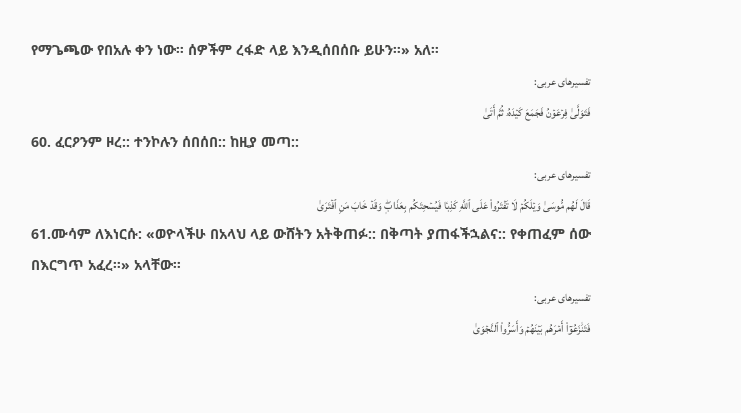የማጌጫው የበአሉ ቀን ነው። ሰዎችም ረፋድ ላይ እንዲሰበሰቡ ይሁን።» አለ።
تفسیرهای عربی:
فَتَوَلَّىٰ فِرۡعَوۡنُ فَجَمَعَ كَيۡدَهُۥ ثُمَّ أَتَىٰ
60. ፈርዖንም ዞረ:: ተንኮሉን ሰበሰበ:: ከዚያ መጣ::
تفسیرهای عربی:
قَالَ لَهُم مُّوسَىٰ وَيۡلَكُمۡ لَا تَفۡتَرُواْ عَلَى ٱللَّهِ كَذِبٗا فَيُسۡحِتَكُم بِعَذَابٖۖ وَقَدۡ خَابَ مَنِ ٱفۡتَرَىٰ
61.ሙሳም ለእነርሱ: «ወዮላችሁ በአላህ ላይ ውሸትን አትቅጠፉ:: በቅጣት ያጠፋችኋልና:: የቀጠፈም ሰው በእርግጥ አፈረ።» አላቸው።
تفسیرهای عربی:
فَتَنَٰزَعُوٓاْ أَمۡرَهُم بَيۡنَهُمۡ وَأَسَرُّواْ ٱلنَّجۡوَىٰ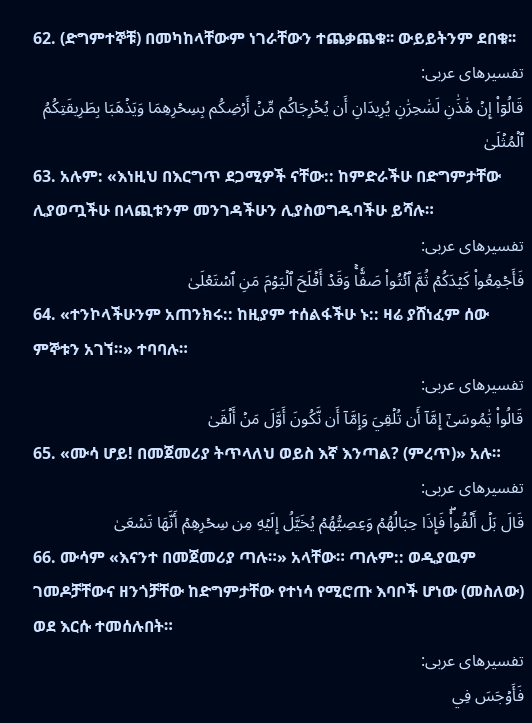62. (ድግምተኞቹ) በመካከላቸውም ነገራቸውን ተጨቃጨቁ፡፡ ውይይትንም ደበቁ፡፡
تفسیرهای عربی:
قَالُوٓاْ إِنۡ هَٰذَٰنِ لَسَٰحِرَٰنِ يُرِيدَانِ أَن يُخۡرِجَاكُم مِّنۡ أَرۡضِكُم بِسِحۡرِهِمَا وَيَذۡهَبَا بِطَرِيقَتِكُمُ ٱلۡمُثۡلَىٰ
63. አሉም: «እነዚህ በእርግጥ ደጋሚዎች ናቸው:: ከምድራችሁ በድግምታቸው ሊያወጧችሁ በላጪቱንም መንገዳችሁን ሊያስወግዱባችሁ ይሻሉ።
تفسیرهای عربی:
فَأَجۡمِعُواْ كَيۡدَكُمۡ ثُمَّ ٱئۡتُواْ صَفّٗاۚ وَقَدۡ أَفۡلَحَ ٱلۡيَوۡمَ مَنِ ٱسۡتَعۡلَىٰ
64. «ተንኮላችሁንም አጠንክሩ:: ከዚያም ተሰልፋችሁ ኑ:: ዛሬ ያሸነፈም ሰው ምኞቱን አገኘ።» ተባባሉ።
تفسیرهای عربی:
قَالُواْ يَٰمُوسَىٰٓ إِمَّآ أَن تُلۡقِيَ وَإِمَّآ أَن نَّكُونَ أَوَّلَ مَنۡ أَلۡقَىٰ
65. «ሙሳ ሆይ! በመጀመሪያ ትጥላለህ ወይስ እኛ እንጣል? (ምረጥ)» አሉ።
تفسیرهای عربی:
قَالَ بَلۡ أَلۡقُواْۖ فَإِذَا حِبَالُهُمۡ وَعِصِيُّهُمۡ يُخَيَّلُ إِلَيۡهِ مِن سِحۡرِهِمۡ أَنَّهَا تَسۡعَىٰ
66. ሙሳም «እናንተ በመጀመሪያ ጣሉ።» አላቸው። ጣሉም:: ወዲያዉም ገመዶቻቸውና ዘንጎቻቸው ከድግምታቸው የተነሳ የሚሮጡ እባቦች ሆነው (መስለው) ወደ እርሱ ተመሰሉበት።
تفسیرهای عربی:
فَأَوۡجَسَ فِي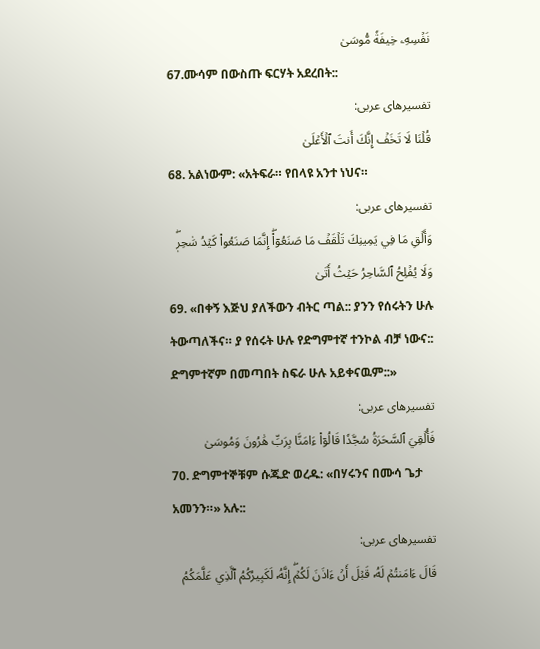نَفۡسِهِۦ خِيفَةٗ مُّوسَىٰ
67.ሙሳም በውስጡ ፍርሃት አደረበት::
تفسیرهای عربی:
قُلۡنَا لَا تَخَفۡ إِنَّكَ أَنتَ ٱلۡأَعۡلَىٰ
68. አልነውም: «አትፍራ። የበላዩ አንተ ነህና።
تفسیرهای عربی:
وَأَلۡقِ مَا فِي يَمِينِكَ تَلۡقَفۡ مَا صَنَعُوٓاْۖ إِنَّمَا صَنَعُواْ كَيۡدُ سَٰحِرٖۖ وَلَا يُفۡلِحُ ٱلسَّاحِرُ حَيۡثُ أَتَىٰ
69. «በቀኝ እጅህ ያለችውን ብትር ጣል:: ያንን የሰሩትን ሁሉ ትውጣለችና። ያ የሰሩት ሁሉ የድግምተኛ ተንኮል ብቻ ነውና:: ድግምተኛም በመጣበት ስፍራ ሁሉ አይቀናዉም::»
تفسیرهای عربی:
فَأُلۡقِيَ ٱلسَّحَرَةُ سُجَّدٗا قَالُوٓاْ ءَامَنَّا بِرَبِّ هَٰرُونَ وَمُوسَىٰ
70. ድግምተኞቹም ሱጁድ ወረዱ: «በሃሩንና በሙሳ ጌታ አመንን።» አሉ::
تفسیرهای عربی:
قَالَ ءَامَنتُمۡ لَهُۥ قَبۡلَ أَنۡ ءَاذَنَ لَكُمۡۖ إِنَّهُۥ لَكَبِيرُكُمُ ٱلَّذِي عَلَّمَكُمُ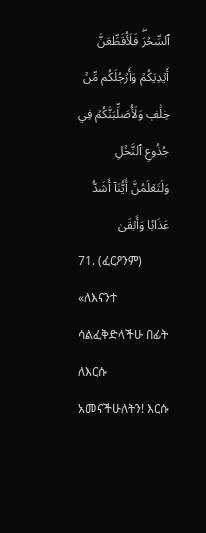ٱلسِّحۡرَۖ فَلَأُقَطِّعَنَّ أَيۡدِيَكُمۡ وَأَرۡجُلَكُم مِّنۡ خِلَٰفٖ وَلَأُصَلِّبَنَّكُمۡ فِي جُذُوعِ ٱلنَّخۡلِ وَلَتَعۡلَمُنَّ أَيُّنَآ أَشَدُّ عَذَابٗا وَأَبۡقَىٰ
71. (ፈርዖንም) «ለእናንተ ሳልፈቅድላችሁ በፊት ለእርሱ አመናችሁለትን! እርሱ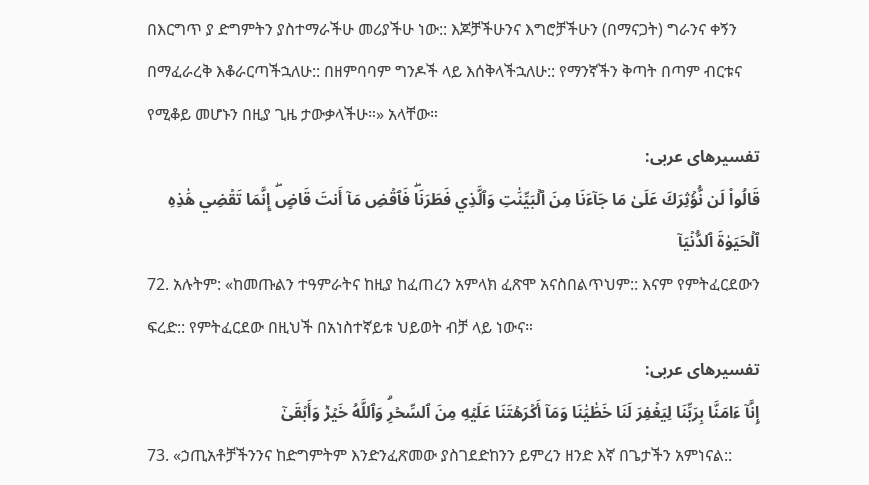በእርግጥ ያ ድግምትን ያስተማራችሁ መሪያችሁ ነው:: እጆቻችሁንና እግሮቻችሁን (በማናጋት) ግራንና ቀኝን በማፈራረቅ እቆራርጣችኋለሁ:: በዘምባባም ግንዶች ላይ እሰቅላችኋለሁ:: የማንኛችን ቅጣት በጣም ብርቱና የሚቆይ መሆኑን በዚያ ጊዜ ታውቃላችሁ።» አላቸው።
تفسیرهای عربی:
قَالُواْ لَن نُّؤۡثِرَكَ عَلَىٰ مَا جَآءَنَا مِنَ ٱلۡبَيِّنَٰتِ وَٱلَّذِي فَطَرَنَاۖ فَٱقۡضِ مَآ أَنتَ قَاضٍۖ إِنَّمَا تَقۡضِي هَٰذِهِ ٱلۡحَيَوٰةَ ٱلدُّنۡيَآ
72. አሉትም: «ከመጡልን ተዓምራትና ከዚያ ከፈጠረን አምላክ ፈጽሞ አናስበልጥህም:: እናም የምትፈርደውን ፍረድ:: የምትፈርደው በዚህች በአነስተኛይቱ ህይወት ብቻ ላይ ነውና።
تفسیرهای عربی:
إِنَّآ ءَامَنَّا بِرَبِّنَا لِيَغۡفِرَ لَنَا خَطَٰيَٰنَا وَمَآ أَكۡرَهۡتَنَا عَلَيۡهِ مِنَ ٱلسِّحۡرِۗ وَٱللَّهُ خَيۡرٞ وَأَبۡقَىٰٓ
73. «ኃጢአቶቻችንንና ከድግምትም እንድንፈጽመው ያስገደድከንን ይምረን ዘንድ እኛ በጌታችን አምነናል::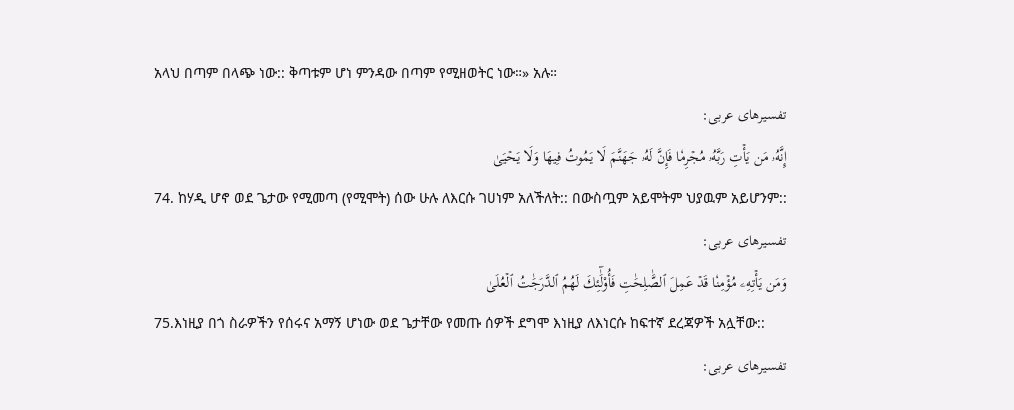አላህ በጣም በላጭ ነው:: ቅጣቱም ሆነ ምንዳው በጣም የሚዘወትር ነው።» አሉ።
تفسیرهای عربی:
إِنَّهُۥ مَن يَأۡتِ رَبَّهُۥ مُجۡرِمٗا فَإِنَّ لَهُۥ جَهَنَّمَ لَا يَمُوتُ فِيهَا وَلَا يَحۡيَىٰ
74. ከሃዲ ሆኖ ወደ ጌታው የሚመጣ (የሚሞት) ሰው ሁሉ ለእርሱ ገሀነም አለችለት:: በውስጧም አይሞትም ህያዉም አይሆንም::
تفسیرهای عربی:
وَمَن يَأۡتِهِۦ مُؤۡمِنٗا قَدۡ عَمِلَ ٱلصَّٰلِحَٰتِ فَأُوْلَٰٓئِكَ لَهُمُ ٱلدَّرَجَٰتُ ٱلۡعُلَىٰ
75.እነዚያ በጎ ስራዎችን የሰሩና አማኝ ሆነው ወደ ጌታቸው የመጡ ሰዎች ደግሞ እነዚያ ለእነርሱ ከፍተኛ ደረጃዎች አሏቸው::
تفسیرهای عربی: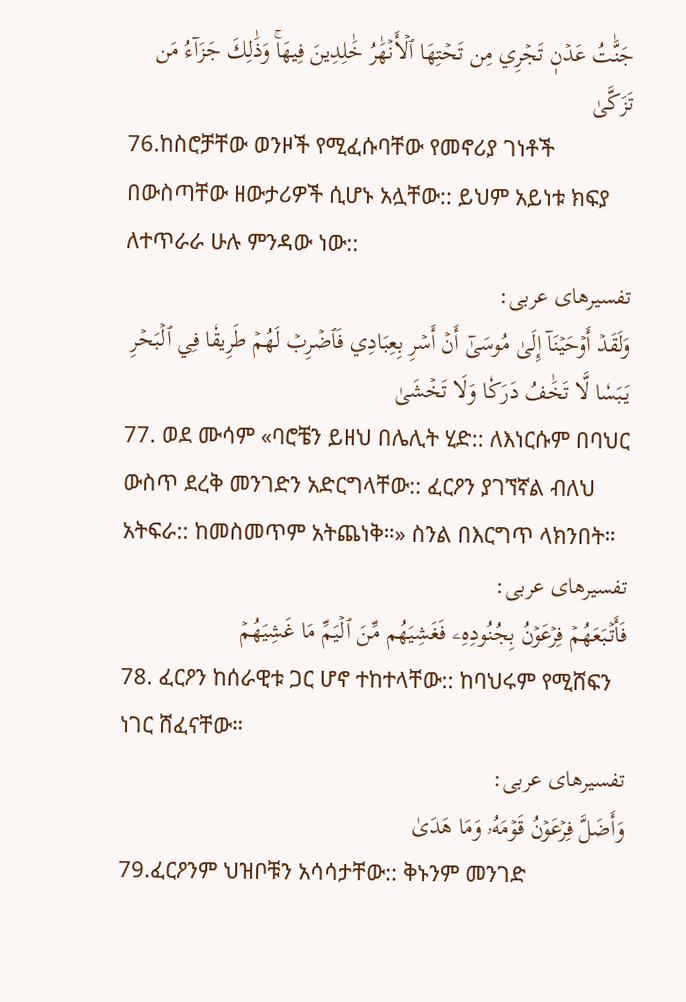جَنَّٰتُ عَدۡنٖ تَجۡرِي مِن تَحۡتِهَا ٱلۡأَنۡهَٰرُ خَٰلِدِينَ فِيهَاۚ وَذَٰلِكَ جَزَآءُ مَن تَزَكَّىٰ
76.ከስሮቻቸው ወንዞች የሚፈሱባቸው የመኖሪያ ገነቶች በውስጣቸው ዘውታሪዎች ሲሆኑ አሏቸው:: ይህም አይነቱ ክፍያ ለተጥራራ ሁሉ ምንዳው ነው::
تفسیرهای عربی:
وَلَقَدۡ أَوۡحَيۡنَآ إِلَىٰ مُوسَىٰٓ أَنۡ أَسۡرِ بِعِبَادِي فَٱضۡرِبۡ لَهُمۡ طَرِيقٗا فِي ٱلۡبَحۡرِ يَبَسٗا لَّا تَخَٰفُ دَرَكٗا وَلَا تَخۡشَىٰ
77. ወደ ሙሳም «ባሮቼን ይዘህ በሌሊት ሂድ:: ለእነርሱም በባህር ውስጥ ደረቅ መንገድን አድርግላቸው:: ፈርዖን ያገኘኛል ብለህ አትፍራ:: ከመስመጥም አትጨነቅ።» ስንል በእርግጥ ላክንበት።
تفسیرهای عربی:
فَأَتۡبَعَهُمۡ فِرۡعَوۡنُ بِجُنُودِهِۦ فَغَشِيَهُم مِّنَ ٱلۡيَمِّ مَا غَشِيَهُمۡ
78. ፈርዖን ከሰራዊቱ ጋር ሆኖ ተከተላቸው:: ከባህሩም የሚሸፍን ነገር ሸፈናቸው።
تفسیرهای عربی:
وَأَضَلَّ فِرۡعَوۡنُ قَوۡمَهُۥ وَمَا هَدَىٰ
79.ፈርዖንም ህዝቦቹን አሳሳታቸው:: ቅኑንም መንገድ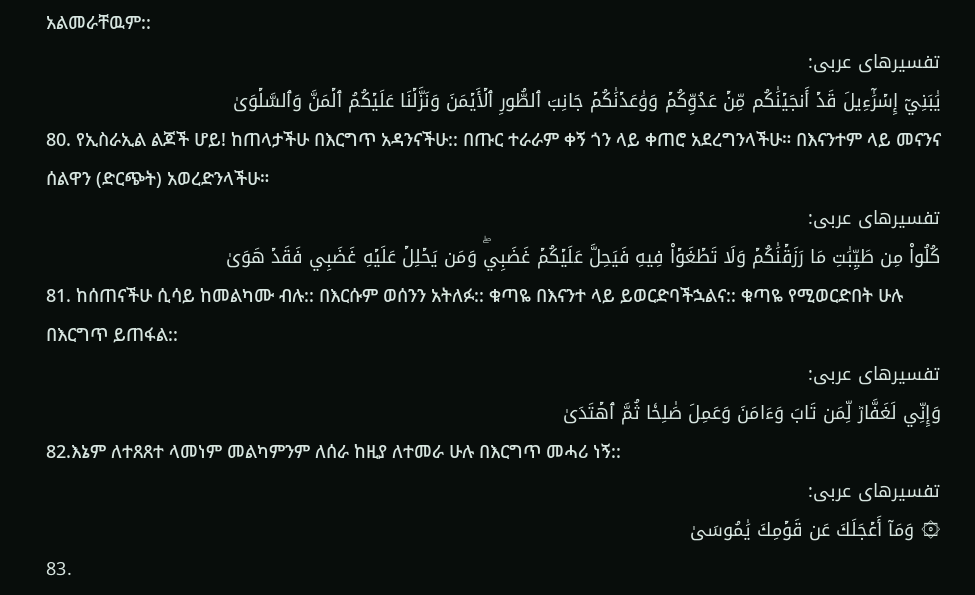አልመራቸዉም::
تفسیرهای عربی:
يَٰبَنِيٓ إِسۡرَٰٓءِيلَ قَدۡ أَنجَيۡنَٰكُم مِّنۡ عَدُوِّكُمۡ وَوَٰعَدۡنَٰكُمۡ جَانِبَ ٱلطُّورِ ٱلۡأَيۡمَنَ وَنَزَّلۡنَا عَلَيۡكُمُ ٱلۡمَنَّ وَٱلسَّلۡوَىٰ
80. የኢስራኢል ልጆች ሆይ! ከጠላታችሁ በእርግጥ አዳንናችሁ:: በጡር ተራራም ቀኝ ጎን ላይ ቀጠሮ አደረግንላችሁ። በእናንተም ላይ መናንና ሰልዋን (ድርጭት) አወረድንላችሁ።
تفسیرهای عربی:
كُلُواْ مِن طَيِّبَٰتِ مَا رَزَقۡنَٰكُمۡ وَلَا تَطۡغَوۡاْ فِيهِ فَيَحِلَّ عَلَيۡكُمۡ غَضَبِيۖ وَمَن يَحۡلِلۡ عَلَيۡهِ غَضَبِي فَقَدۡ هَوَىٰ
81. ከሰጠናችሁ ሲሳይ ከመልካሙ ብሉ:: በእርሱም ወሰንን አትለፉ:: ቁጣዬ በእናንተ ላይ ይወርድባችኋልና:: ቁጣዬ የሚወርድበት ሁሉ በእርግጥ ይጠፋል::
تفسیرهای عربی:
وَإِنِّي لَغَفَّارٞ لِّمَن تَابَ وَءَامَنَ وَعَمِلَ صَٰلِحٗا ثُمَّ ٱهۡتَدَىٰ
82.እኔም ለተጸጸተ ላመነም መልካምንም ለሰራ ከዚያ ለተመራ ሁሉ በእርግጥ መሓሪ ነኝ::
تفسیرهای عربی:
۞ وَمَآ أَعۡجَلَكَ عَن قَوۡمِكَ يَٰمُوسَىٰ
83.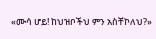«ሙሳ ሆይ! ከህዝቦችህ ምን አስቸኮለህ?»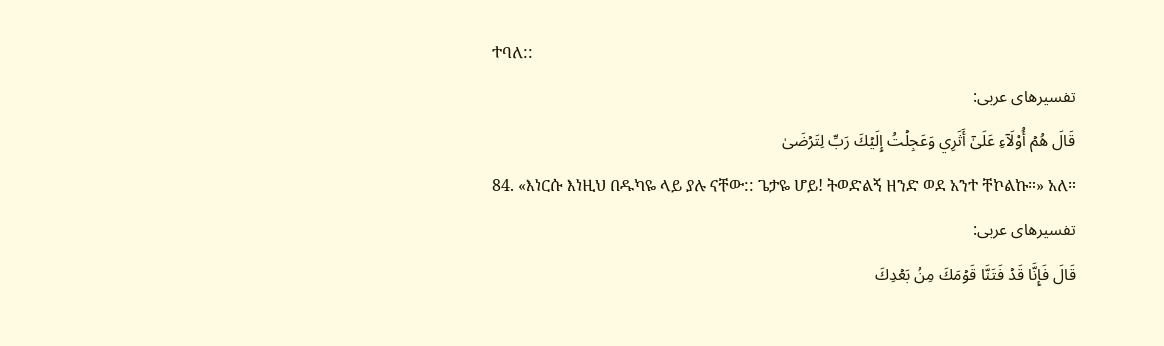ተባለ::
تفسیرهای عربی:
قَالَ هُمۡ أُوْلَآءِ عَلَىٰٓ أَثَرِي وَعَجِلۡتُ إِلَيۡكَ رَبِّ لِتَرۡضَىٰ
84. «እነርሱ እነዚህ በዱካዬ ላይ ያሉ ናቸው:: ጌታዬ ሆይ! ትወድልኝ ዘንድ ወደ አንተ ቸኮልኩ።» አለ።
تفسیرهای عربی:
قَالَ فَإِنَّا قَدۡ فَتَنَّا قَوۡمَكَ مِنۢ بَعۡدِكَ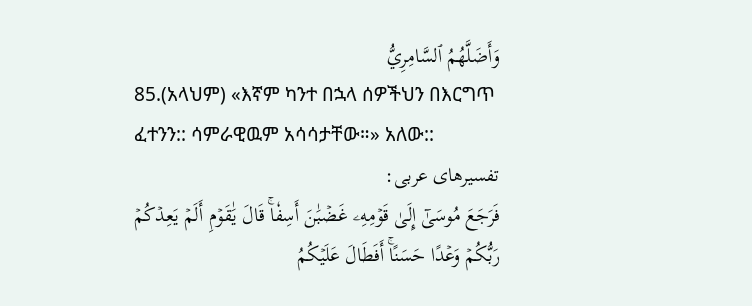وَأَضَلَّهُمُ ٱلسَّامِرِيُّ
85.(አላህም) «እኛም ካንተ በኋላ ሰዎችህን በእርግጥ ፈተንን:: ሳምራዊዉም አሳሳታቸው።» አለው::
تفسیرهای عربی:
فَرَجَعَ مُوسَىٰٓ إِلَىٰ قَوۡمِهِۦ غَضۡبَٰنَ أَسِفٗاۚ قَالَ يَٰقَوۡمِ أَلَمۡ يَعِدۡكُمۡ رَبُّكُمۡ وَعۡدًا حَسَنًاۚ أَفَطَالَ عَلَيۡكُمُ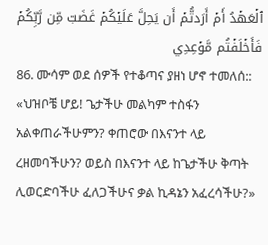ٱلۡعَهۡدُ أَمۡ أَرَدتُّمۡ أَن يَحِلَّ عَلَيۡكُمۡ غَضَبٞ مِّن رَّبِّكُمۡ فَأَخۡلَفۡتُم مَّوۡعِدِي
86. ሙሳም ወደ ሰዎች የተቆጣና ያዘነ ሆኖ ተመለሰ:: «ህዝቦቼ ሆይ! ጌታችሁ መልካም ተስፋን አልቀጠራችሁምን? ቀጠሮው በእናንተ ላይ ረዘመባችሁን? ወይስ በእናንተ ላይ ከጌታችሁ ቅጣት ሊወርድባችሁ ፈለጋችሁና ቃል ኪዳኔን አፈረሳችሁ?»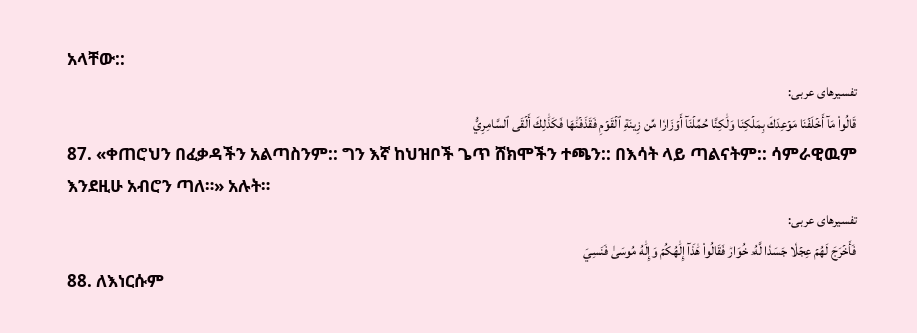አላቸው::
تفسیرهای عربی:
قَالُواْ مَآ أَخۡلَفۡنَا مَوۡعِدَكَ بِمَلۡكِنَا وَلَٰكِنَّا حُمِّلۡنَآ أَوۡزَارٗا مِّن زِينَةِ ٱلۡقَوۡمِ فَقَذَفۡنَٰهَا فَكَذَٰلِكَ أَلۡقَى ٱلسَّامِرِيُّ
87. «ቀጠሮህን በፈቃዳችን አልጣስንም:: ግን እኛ ከህዝቦች ጌጥ ሸክሞችን ተጫን:: በእሳት ላይ ጣልናትም:: ሳምራዊዉም እንደዚሁ አብሮን ጣለ።» አሉት።
تفسیرهای عربی:
فَأَخۡرَجَ لَهُمۡ عِجۡلٗا جَسَدٗا لَّهُۥ خُوَارٞ فَقَالُواْ هَٰذَآ إِلَٰهُكُمۡ وَإِلَٰهُ مُوسَىٰ فَنَسِيَ
88. ለእነርሱም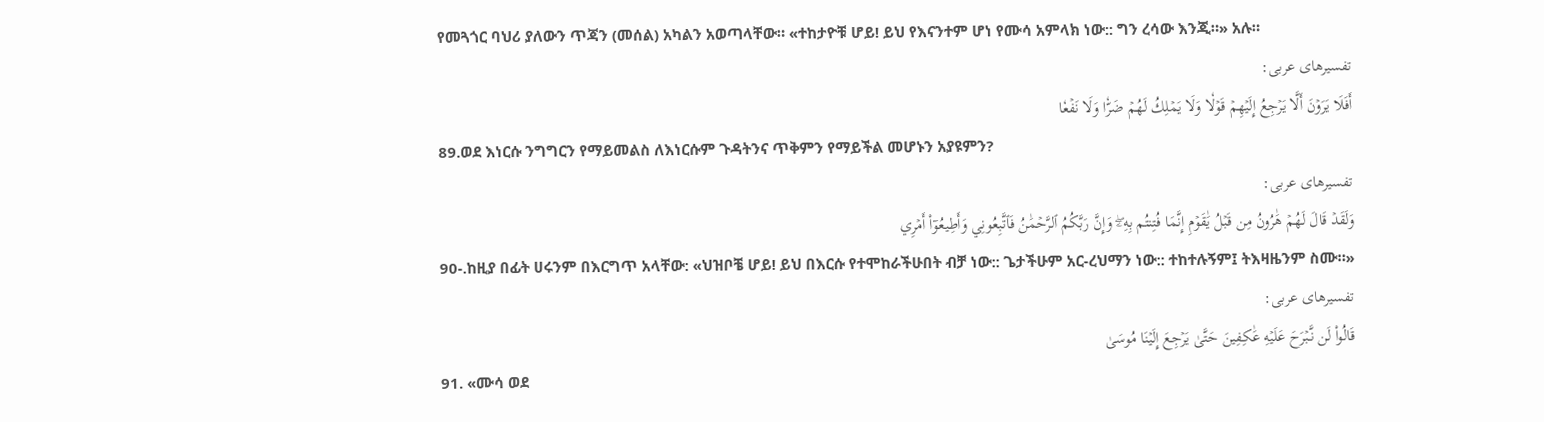የመጓጎር ባህሪ ያለውን ጥጃን (መሰል) አካልን አወጣላቸው። «ተከታዮቹ ሆይ! ይህ የእናንተም ሆነ የሙሳ አምላክ ነው:: ግን ረሳው እንጂ።» አሉ።
تفسیرهای عربی:
أَفَلَا يَرَوۡنَ أَلَّا يَرۡجِعُ إِلَيۡهِمۡ قَوۡلٗا وَلَا يَمۡلِكُ لَهُمۡ ضَرّٗا وَلَا نَفۡعٗا
89.ወደ እነርሱ ንግግርን የማይመልስ ለእነርሱም ጉዳትንና ጥቅምን የማይችል መሆኑን አያዩምን?
تفسیرهای عربی:
وَلَقَدۡ قَالَ لَهُمۡ هَٰرُونُ مِن قَبۡلُ يَٰقَوۡمِ إِنَّمَا فُتِنتُم بِهِۦۖ وَإِنَّ رَبَّكُمُ ٱلرَّحۡمَٰنُ فَٱتَّبِعُونِي وَأَطِيعُوٓاْ أَمۡرِي
90-.ከዚያ በፊት ሀሩንም በእርግጥ አላቸው: «ህዝቦቼ ሆይ! ይህ በእርሱ የተሞከራችሁበት ብቻ ነው:: ጌታችሁም አር-ረህማን ነው:: ተከተሉኝም፤ ትእዛዜንም ስሙ።»
تفسیرهای عربی:
قَالُواْ لَن نَّبۡرَحَ عَلَيۡهِ عَٰكِفِينَ حَتَّىٰ يَرۡجِعَ إِلَيۡنَا مُوسَىٰ
91. «ሙሳ ወደ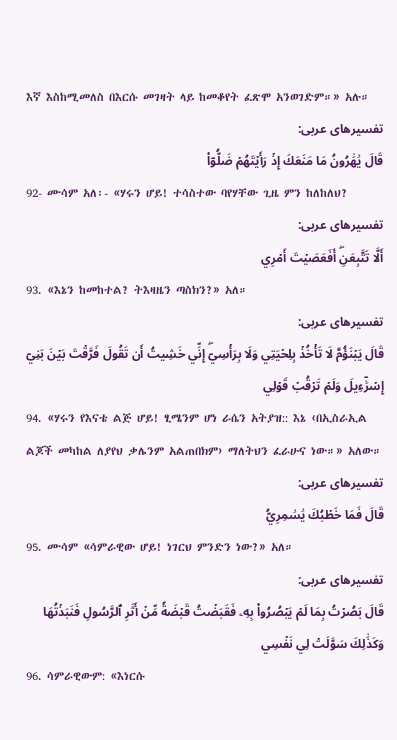እኛ እስከሚመለስ በእርሱ መገዛት ላይ ከመቆየት ፈጽሞ አንወገድም።» አሉ።
تفسیرهای عربی:
قَالَ يَٰهَٰرُونُ مَا مَنَعَكَ إِذۡ رَأَيۡتَهُمۡ ضَلُّوٓاْ
92- ሙሳም አለ፡- «ሃሩን ሆይ! ተሳስተው ባየሃቸው ጊዜ ምን ከለከለህ?
تفسیرهای عربی:
أَلَّا تَتَّبِعَنِۖ أَفَعَصَيۡتَ أَمۡرِي
93. «እኔን ከመከተል? ትእዛዜን ጣስክን?» አለ።
تفسیرهای عربی:
قَالَ يَبۡنَؤُمَّ لَا تَأۡخُذۡ بِلِحۡيَتِي وَلَا بِرَأۡسِيٓۖ إِنِّي خَشِيتُ أَن تَقُولَ فَرَّقۡتَ بَيۡنَ بَنِيٓ إِسۡرَٰٓءِيلَ وَلَمۡ تَرۡقُبۡ قَوۡلِي
94. «ሃሩን የእናቴ ልጅ ሆይ! ፂሜንም ሆነ ራሴን አትያዝ:: እኔ ‹በኢስራኢል ልጆች መካከል ለያየህ ቃሌንም አልጠበክም› ማለትህን ፈራሁና ነው።» አለው።
تفسیرهای عربی:
قَالَ فَمَا خَطۡبُكَ يَٰسَٰمِرِيُّ
95. ሙሳም «ሳምራዊው ሆይ! ነገርህ ምንድን ነው?» አለ።
تفسیرهای عربی:
قَالَ بَصُرۡتُ بِمَا لَمۡ يَبۡصُرُواْ بِهِۦ فَقَبَضۡتُ قَبۡضَةٗ مِّنۡ أَثَرِ ٱلرَّسُولِ فَنَبَذۡتُهَا وَكَذَٰلِكَ سَوَّلَتۡ لِي نَفۡسِي
96. ሳምራዊውም: «እነርሱ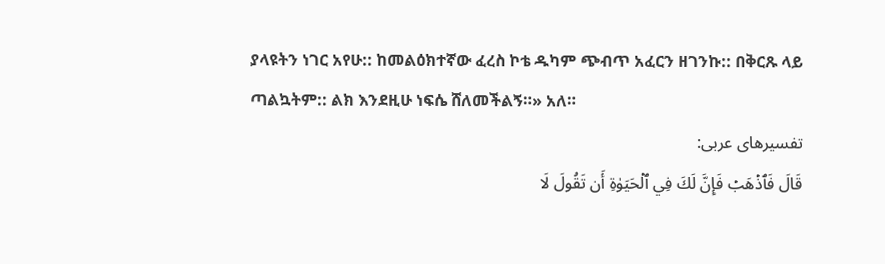ያላዩትን ነገር አየሁ:: ከመልዕክተኛው ፈረስ ኮቴ ዱካም ጭብጥ አፈርን ዘገንኩ:: በቅርጹ ላይ ጣልኳትም:: ልክ እንደዚሁ ነፍሴ ሸለመችልኝ።» አለ።
تفسیرهای عربی:
قَالَ فَٱذۡهَبۡ فَإِنَّ لَكَ فِي ٱلۡحَيَوٰةِ أَن تَقُولَ لَا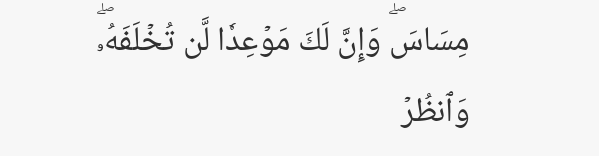مِسَاسَۖ وَإِنَّ لَكَ مَوۡعِدٗا لَّن تُخۡلَفَهُۥۖ وَٱنظُرۡ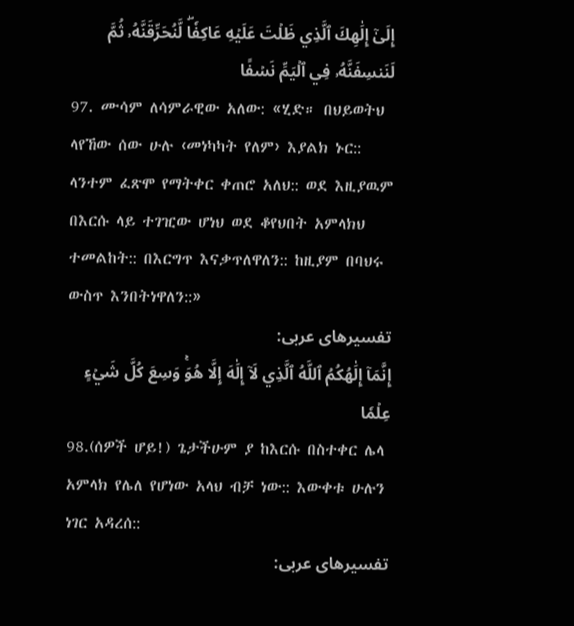إِلَىٰٓ إِلَٰهِكَ ٱلَّذِي ظَلۡتَ عَلَيۡهِ عَاكِفٗاۖ لَّنُحَرِّقَنَّهُۥ ثُمَّ لَنَنسِفَنَّهُۥ فِي ٱلۡيَمِّ نَسۡفًا
97. ሙሳም ለሳምራዊው አለው: «ሂድ። በህይወትህ ላየኸው ሰው ሁሉ ‹መነካካት የለም› እያልክ ኑር:: ላንተም ፈጽሞ የማትቀር ቀጠሮ አለህ:: ወደ እዚያዉም በእርሱ ላይ ተገዢው ሆነህ ወደ ቆየህበት አምላክህ ተመልከት:: በእርግጥ እናቃጥለዋለን:: ከዚያም በባህሩ ውስጥ እንበትነዋለን::»
تفسیرهای عربی:
إِنَّمَآ إِلَٰهُكُمُ ٱللَّهُ ٱلَّذِي لَآ إِلَٰهَ إِلَّا هُوَۚ وَسِعَ كُلَّ شَيۡءٍ عِلۡمٗا
98.(ሰዎች ሆይ!) ጌታችሁም ያ ከእርሱ በስተቀር ሌላ አምላክ የሌለ የሆነው አላህ ብቻ ነው:: እውቀቱ ሁሉን ነገር አዳረሰ::
تفسیرهای عربی: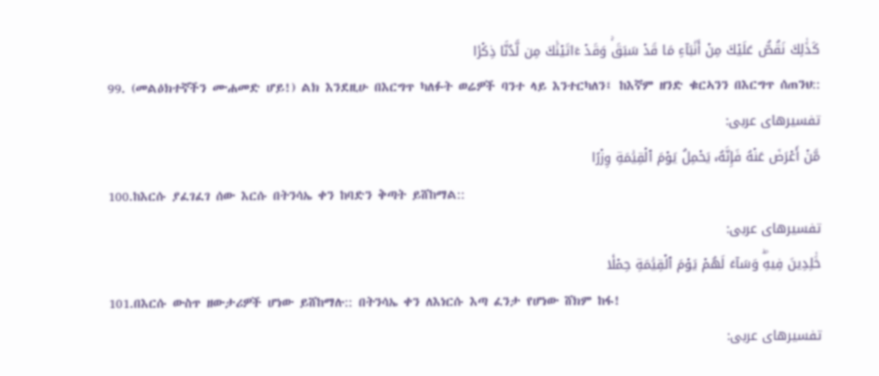كَذَٰلِكَ نَقُصُّ عَلَيۡكَ مِنۡ أَنۢبَآءِ مَا قَدۡ سَبَقَۚ وَقَدۡ ءَاتَيۡنَٰكَ مِن لَّدُنَّا ذِكۡرٗا
99. (መልዕክተኛችን ሙሐመድ ሆይ!) ልክ እንደዚሁ በእርግጥ ካለፉት ወሬዎች ባንተ ላይ እንተርካለን፤ ከእኛም ዘንድ ቁርኣንን በእርግጥ ሰጠንህ::
تفسیرهای عربی:
مَّنۡ أَعۡرَضَ عَنۡهُ فَإِنَّهُۥ يَحۡمِلُ يَوۡمَ ٱلۡقِيَٰمَةِ وِزۡرًا
100.ከእርሱ ያፈገፈገ ሰው እርሱ በትንሳኤ ቀን ከባድን ቅጣት ይሸከማል::
تفسیرهای عربی:
خَٰلِدِينَ فِيهِۖ وَسَآءَ لَهُمۡ يَوۡمَ ٱلۡقِيَٰمَةِ حِمۡلٗا
101.በእርሱ ውስጥ ዘውታሪዎች ሆነው ይሸከማሉ:: በትንሳኤ ቀን ለእነርሱ እጣ ፈንታ የሆነው ሸክም ከፋ!
تفسیرهای عربی: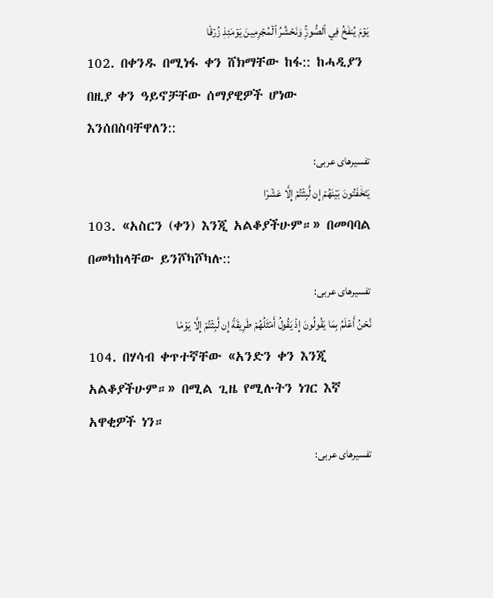يَوۡمَ يُنفَخُ فِي ٱلصُّورِۚ وَنَحۡشُرُ ٱلۡمُجۡرِمِينَ يَوۡمَئِذٖ زُرۡقٗا
102. በቀንዱ በሚነፋ ቀን ሸክማቸው ከፋ:: ከሓዲያን በዚያ ቀን ዓይኖቻቸው ሰማያዊዎች ሆነው እንሰበስባቸዋለን::
تفسیرهای عربی:
يَتَخَٰفَتُونَ بَيۡنَهُمۡ إِن لَّبِثۡتُمۡ إِلَّا عَشۡرٗا
103. «አስርን (ቀን) እንጂ አልቆያችሁም።» በመባባል በመካከላቸው ይንሾካሾካሉ::
تفسیرهای عربی:
نَّحۡنُ أَعۡلَمُ بِمَا يَقُولُونَ إِذۡ يَقُولُ أَمۡثَلُهُمۡ طَرِيقَةً إِن لَّبِثۡتُمۡ إِلَّا يَوۡمٗا
104. በሃሳብ ቀጥተኛቸው «አንድን ቀን እንጂ አልቆያችሁም።» በሚል ጊዜ የሚሉትን ነገር እኛ አዋቂዎች ነን።
تفسیرهای عربی: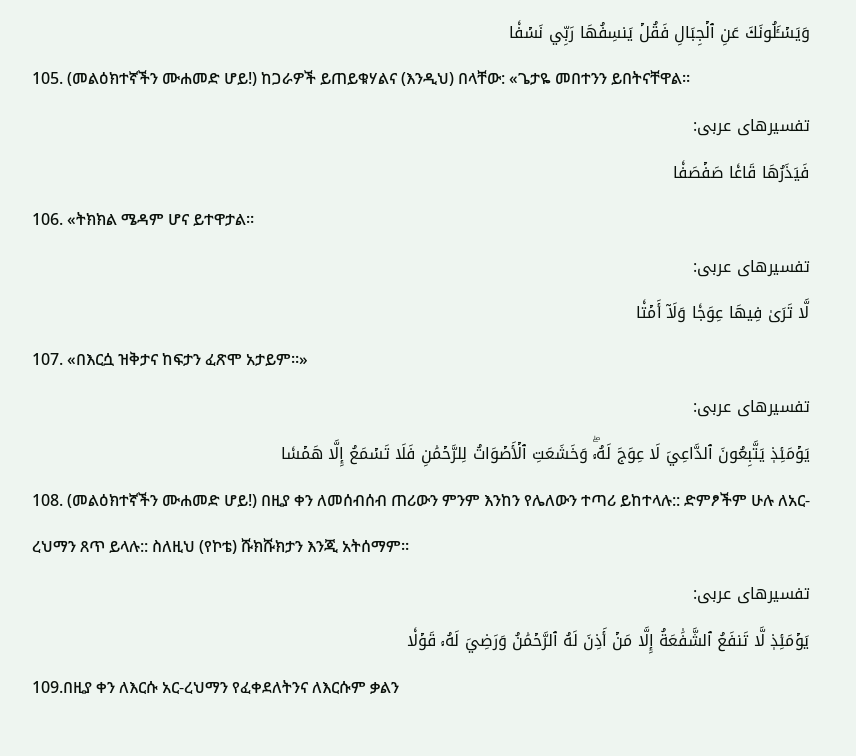وَيَسۡـَٔلُونَكَ عَنِ ٱلۡجِبَالِ فَقُلۡ يَنسِفُهَا رَبِّي نَسۡفٗا
105. (መልዕክተኛችን ሙሐመድ ሆይ!) ከጋራዎች ይጠይቁሃልና (እንዲህ) በላቸው: «ጌታዬ መበተንን ይበትናቸዋል።
تفسیرهای عربی:
فَيَذَرُهَا قَاعٗا صَفۡصَفٗا
106. «ትክክል ሜዳም ሆና ይተዋታል።
تفسیرهای عربی:
لَّا تَرَىٰ فِيهَا عِوَجٗا وَلَآ أَمۡتٗا
107. «በእርሷ ዝቅታና ከፍታን ፈጽሞ አታይም።»
تفسیرهای عربی:
يَوۡمَئِذٖ يَتَّبِعُونَ ٱلدَّاعِيَ لَا عِوَجَ لَهُۥۖ وَخَشَعَتِ ٱلۡأَصۡوَاتُ لِلرَّحۡمَٰنِ فَلَا تَسۡمَعُ إِلَّا هَمۡسٗا
108. (መልዕክተኛችን ሙሐመድ ሆይ!) በዚያ ቀን ለመሰብሰብ ጠሪውን ምንም እንከን የሌለውን ተጣሪ ይከተላሉ:: ድምፆችም ሁሉ ለአር-ረህማን ጸጥ ይላሉ:: ስለዚህ (የኮቴ) ሹክሹክታን እንጂ አትሰማም።
تفسیرهای عربی:
يَوۡمَئِذٖ لَّا تَنفَعُ ٱلشَّفَٰعَةُ إِلَّا مَنۡ أَذِنَ لَهُ ٱلرَّحۡمَٰنُ وَرَضِيَ لَهُۥ قَوۡلٗا
109.በዚያ ቀን ለእርሱ አር-ረህማን የፈቀደለትንና ለእርሱም ቃልን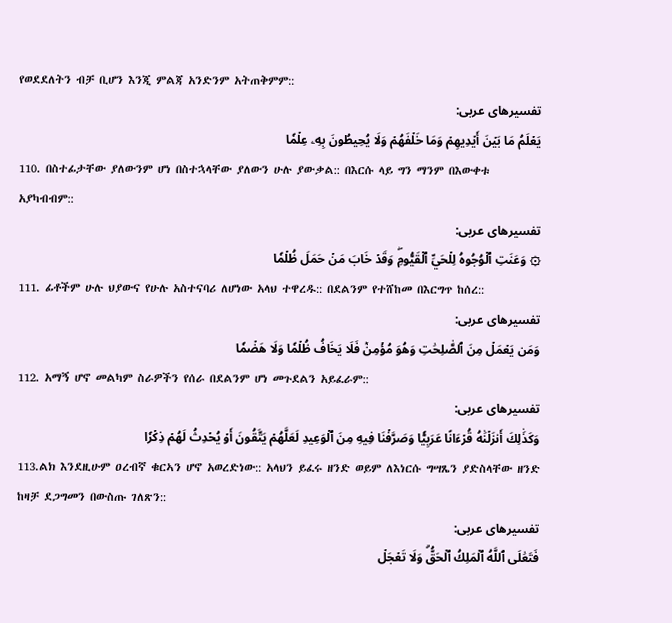የወደደለትን ብቻ ቢሆን እንጂ ምልጃ አንድንም አትጠቅምም::
تفسیرهای عربی:
يَعۡلَمُ مَا بَيۡنَ أَيۡدِيهِمۡ وَمَا خَلۡفَهُمۡ وَلَا يُحِيطُونَ بِهِۦ عِلۡمٗا
110. በስተፊታቸው ያለውንም ሆነ በስተኋላቸው ያለውን ሁሉ ያውቃል:: በእርሱ ላይ ግን ማንም በእውቀቱ አያካብብም::
تفسیرهای عربی:
۞ وَعَنَتِ ٱلۡوُجُوهُ لِلۡحَيِّ ٱلۡقَيُّومِۖ وَقَدۡ خَابَ مَنۡ حَمَلَ ظُلۡمٗا
111. ፊቶችም ሁሉ ህያውና የሁሉ አስተናባሪ ለሆነው አላህ ተዋረዱ:: በደልንም የተሸከመ በእርግጥ ከሰረ::
تفسیرهای عربی:
وَمَن يَعۡمَلۡ مِنَ ٱلصَّٰلِحَٰتِ وَهُوَ مُؤۡمِنٞ فَلَا يَخَافُ ظُلۡمٗا وَلَا هَضۡمٗا
112. አማኝ ሆኖ መልካም ስራዎችን የሰራ በደልንም ሆነ መጉደልን አይፈራም::
تفسیرهای عربی:
وَكَذَٰلِكَ أَنزَلۡنَٰهُ قُرۡءَانًا عَرَبِيّٗا وَصَرَّفۡنَا فِيهِ مِنَ ٱلۡوَعِيدِ لَعَلَّهُمۡ يَتَّقُونَ أَوۡ يُحۡدِثُ لَهُمۡ ذِكۡرٗا
113.ልክ እንደዚሁም ዐረብኛ ቁርኣን ሆኖ አወረድነው:: አላህን ይፈሩ ዘንድ ወይም ለእነርሱ ግሣጼን ያድስላቸው ዘንድ ከዛቻ ደጋግመን በውስጡ ገለጽን::
تفسیرهای عربی:
فَتَعَٰلَى ٱللَّهُ ٱلۡمَلِكُ ٱلۡحَقُّۗ وَلَا تَعۡجَلۡ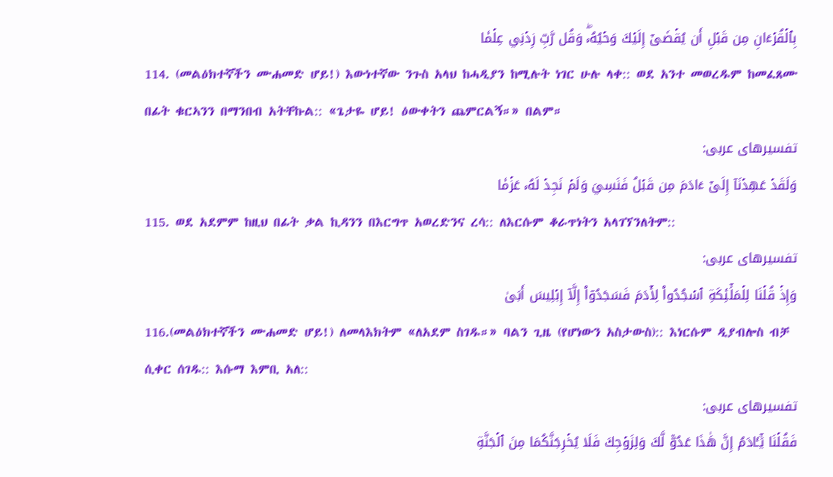بِٱلۡقُرۡءَانِ مِن قَبۡلِ أَن يُقۡضَىٰٓ إِلَيۡكَ وَحۡيُهُۥۖ وَقُل رَّبِّ زِدۡنِي عِلۡمٗا
114. (መልዕክተኛችን ሙሐመድ ሆይ!) እውነተኛው ንጉስ አላህ ከሓዲያን ከሚሉት ነገር ሁሉ ላቀ:: ወደ አንተ መወረዱም ከመፈጸሙ በፊት ቁርኣንን በማንበብ አትቸኩል:: «ጌታዬ ሆይ! ዕውቀትን ጨምርልኝ።» በልም።
تفسیرهای عربی:
وَلَقَدۡ عَهِدۡنَآ إِلَىٰٓ ءَادَمَ مِن قَبۡلُ فَنَسِيَ وَلَمۡ نَجِدۡ لَهُۥ عَزۡمٗا
115. ወደ አደምም ከዚህ በፊት ቃል ኪዳንን በእርግጥ አወረድንና ረሳ:: ለእርሱም ቆራጥነትን አላገኘንለትም::
تفسیرهای عربی:
وَإِذۡ قُلۡنَا لِلۡمَلَٰٓئِكَةِ ٱسۡجُدُواْ لِأٓدَمَ فَسَجَدُوٓاْ إِلَّآ إِبۡلِيسَ أَبَىٰ
116.(መልዕክተኛችን ሙሐመድ ሆይ!) ለመላእክትም «ለአደም ስገዱ።» ባልን ጊዜ (የሆነውን አስታውስ):: እነርሱም ዲያብሎስ ብቻ ሲቀር ሰገዱ:: እሱማ እምቢ አለ::
تفسیرهای عربی:
فَقُلۡنَا يَٰٓـَٔادَمُ إِنَّ هَٰذَا عَدُوّٞ لَّكَ وَلِزَوۡجِكَ فَلَا يُخۡرِجَنَّكُمَا مِنَ ٱلۡجَنَّةِ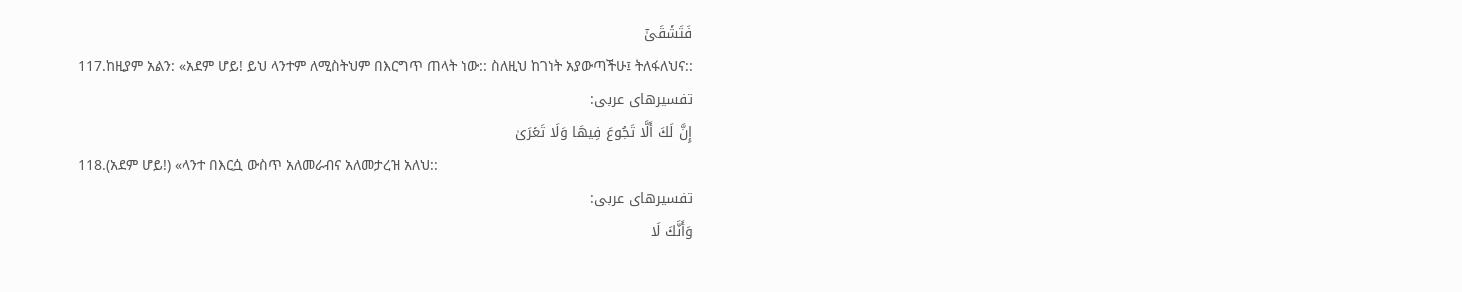فَتَشۡقَىٰٓ
117.ከዚያም አልን: «አደም ሆይ! ይህ ላንተም ለሚስትህም በእርግጥ ጠላት ነው:: ስለዚህ ከገነት አያውጣችሁ፤ ትለፋለህና::
تفسیرهای عربی:
إِنَّ لَكَ أَلَّا تَجُوعَ فِيهَا وَلَا تَعۡرَىٰ
118.(አደም ሆይ!) «ላንተ በእርሷ ውስጥ አለመራብና አለመታረዝ አለህ::
تفسیرهای عربی:
وَأَنَّكَ لَا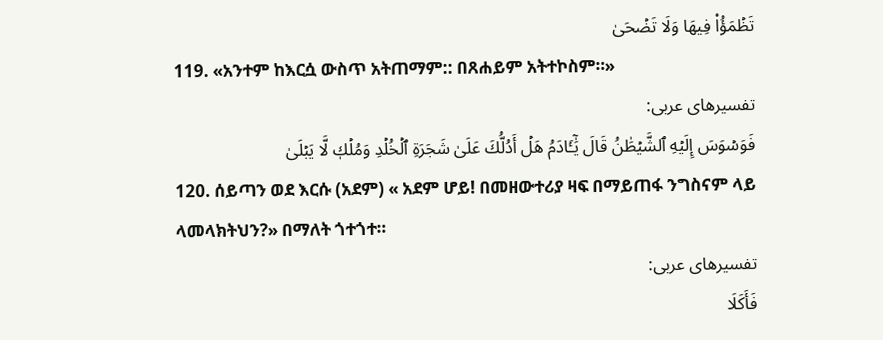تَظۡمَؤُاْ فِيهَا وَلَا تَضۡحَىٰ
119. «አንተም ከእርሷ ውስጥ አትጠማም:: በጸሐይም አትተኮስም።»
تفسیرهای عربی:
فَوَسۡوَسَ إِلَيۡهِ ٱلشَّيۡطَٰنُ قَالَ يَٰٓـَٔادَمُ هَلۡ أَدُلُّكَ عَلَىٰ شَجَرَةِ ٱلۡخُلۡدِ وَمُلۡكٖ لَّا يَبۡلَىٰ
120. ሰይጣን ወደ እርሱ (አደም) « አደም ሆይ! በመዘውተሪያ ዛፍ በማይጠፋ ንግስናም ላይ ላመላክትህን?» በማለት ጎተጎተ።
تفسیرهای عربی:
فَأَكَلَا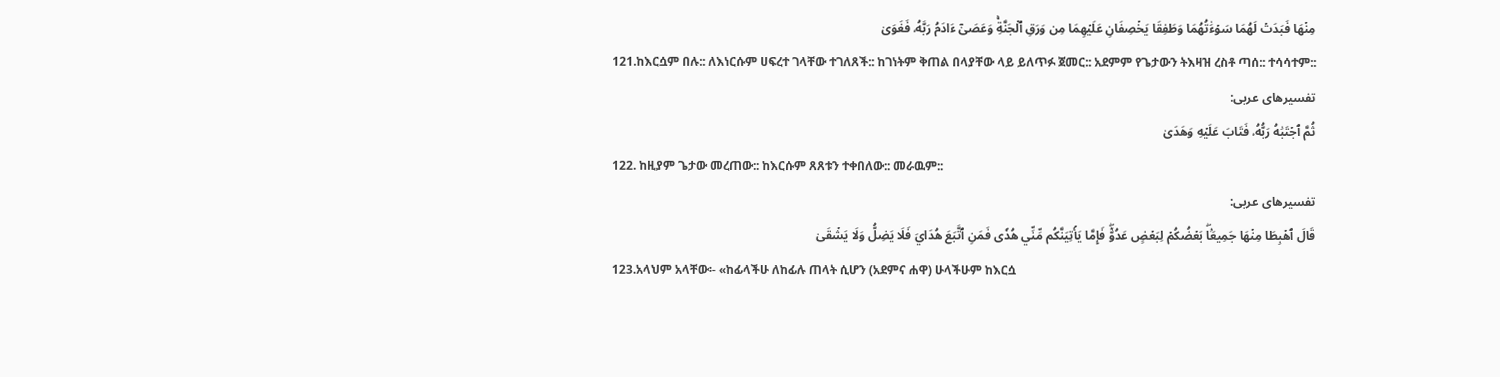مِنۡهَا فَبَدَتۡ لَهُمَا سَوۡءَٰتُهُمَا وَطَفِقَا يَخۡصِفَانِ عَلَيۡهِمَا مِن وَرَقِ ٱلۡجَنَّةِۚ وَعَصَىٰٓ ءَادَمُ رَبَّهُۥ فَغَوَىٰ
121.ከእርሷም በሉ:: ለእነርሱም ሀፍረተ ገላቸው ተገለጸች:: ከገነትም ቅጠል በላያቸው ላይ ይለጥፉ ጀመር:: አደምም የጌታውን ትእዛዝ ረስቶ ጣሰ:: ተሳሳተም::
تفسیرهای عربی:
ثُمَّ ٱجۡتَبَٰهُ رَبُّهُۥ فَتَابَ عَلَيۡهِ وَهَدَىٰ
122. ከዚያም ጌታው መረጠው:: ከእርሱም ጸጸቱን ተቀበለው:: መራዉም::
تفسیرهای عربی:
قَالَ ٱهۡبِطَا مِنۡهَا جَمِيعَۢاۖ بَعۡضُكُمۡ لِبَعۡضٍ عَدُوّٞۖ فَإِمَّا يَأۡتِيَنَّكُم مِّنِّي هُدٗى فَمَنِ ٱتَّبَعَ هُدَايَ فَلَا يَضِلُّ وَلَا يَشۡقَىٰ
123.አላህም አላቸው፡- «ከፊላችሁ ለከፊሉ ጠላት ሲሆን (አደምና ሐዋ) ሁላችሁም ከእርሷ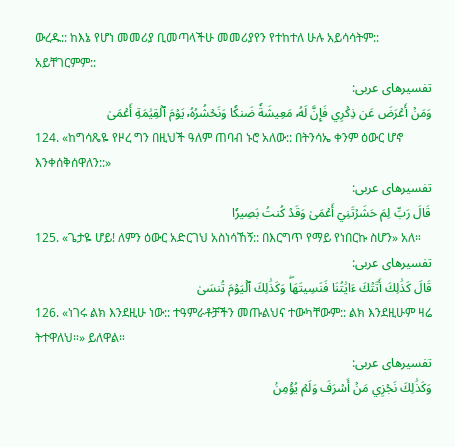ውረዱ:: ከእኔ የሆነ መመሪያ ቢመጣላችሁ መመሪያየን የተከተለ ሁሉ አይሳሳትም:: አይቸገርምም::
تفسیرهای عربی:
وَمَنۡ أَعۡرَضَ عَن ذِكۡرِي فَإِنَّ لَهُۥ مَعِيشَةٗ ضَنكٗا وَنَحۡشُرُهُۥ يَوۡمَ ٱلۡقِيَٰمَةِ أَعۡمَىٰ
124. «ከግሳጼዬ የዞረ ግን በዚህች ዓለም ጠባብ ኑሮ አለው:: በትንሳኤ ቀንም ዕውር ሆኖ እንቀሰቅሰዋለን::»
تفسیرهای عربی:
قَالَ رَبِّ لِمَ حَشَرۡتَنِيٓ أَعۡمَىٰ وَقَدۡ كُنتُ بَصِيرٗا
125. «ጌታዬ ሆይ! ለምን ዕውር አድርገህ አስነሳኸኝ:: በእርግጥ የማይ የነበርኩ ስሆን» አለ።
تفسیرهای عربی:
قَالَ كَذَٰلِكَ أَتَتۡكَ ءَايَٰتُنَا فَنَسِيتَهَاۖ وَكَذَٰلِكَ ٱلۡيَوۡمَ تُنسَىٰ
126. «ነገሩ ልክ እንደዚሁ ነው:: ተዓምራቶቻችን መጡልህና ተውካቸውም:: ልክ እንደዚሁም ዛሬ ትተዋለህ።» ይለዋል።
تفسیرهای عربی:
وَكَذَٰلِكَ نَجۡزِي مَنۡ أَسۡرَفَ وَلَمۡ يُؤۡمِنۢ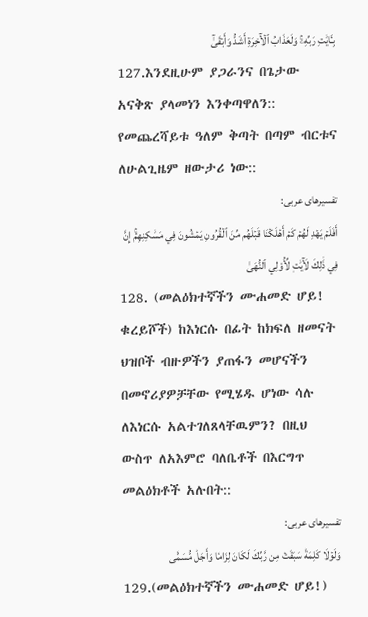بِـَٔايَٰتِ رَبِّهِۦۚ وَلَعَذَابُ ٱلۡأٓخِرَةِ أَشَدُّ وَأَبۡقَىٰٓ
127.እንደዚሁም ያጋራንና በጌታው አናቅጽ ያላመነን እንቀጣዋለን:: የመጨረሻይቱ ዓለም ቅጣት በጣም ብርቱና ለሁልጊዜም ዘውታሪ ነው::
تفسیرهای عربی:
أَفَلَمۡ يَهۡدِ لَهُمۡ كَمۡ أَهۡلَكۡنَا قَبۡلَهُم مِّنَ ٱلۡقُرُونِ يَمۡشُونَ فِي مَسَٰكِنِهِمۡۚ إِنَّ فِي ذَٰلِكَ لَأٓيَٰتٖ لِّأُوْلِي ٱلنُّهَىٰ
128. (መልዕክተኛችን ሙሐመድ ሆይ! ቁረይሾች) ከእነርሱ በፊት ከክፍለ ዘመናት ህዝቦች ብዙዎችን ያጠፋን መሆናችን በመኖሪያዎቻቸው የሚሄዱ ሆነው ሳሉ ለእነርሱ አልተገለጸላቸዉምን? በዚህ ውስጥ ለአእምሮ ባለቤቶች በእርግጥ መልዕክቶች አሉበት::
تفسیرهای عربی:
وَلَوۡلَا كَلِمَةٞ سَبَقَتۡ مِن رَّبِّكَ لَكَانَ لِزَامٗا وَأَجَلٞ مُّسَمّٗى
129.(መልዕክተኛችን ሙሐመድ ሆይ!)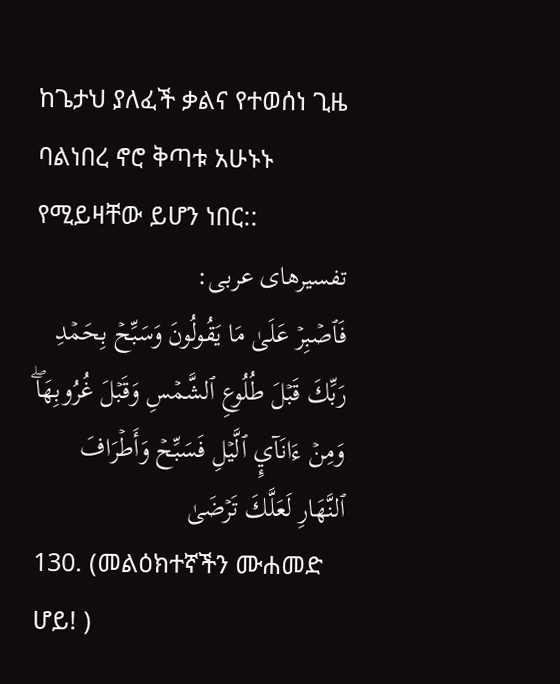ከጌታህ ያለፈች ቃልና የተወሰነ ጊዜ ባልነበረ ኖሮ ቅጣቱ አሁኑኑ የሚይዛቸው ይሆን ነበር::
تفسیرهای عربی:
فَٱصۡبِرۡ عَلَىٰ مَا يَقُولُونَ وَسَبِّحۡ بِحَمۡدِ رَبِّكَ قَبۡلَ طُلُوعِ ٱلشَّمۡسِ وَقَبۡلَ غُرُوبِهَاۖ وَمِنۡ ءَانَآيِٕ ٱلَّيۡلِ فَسَبِّحۡ وَأَطۡرَافَ ٱلنَّهَارِ لَعَلَّكَ تَرۡضَىٰ
130. (መልዕክተኛችን ሙሐመድ ሆይ! )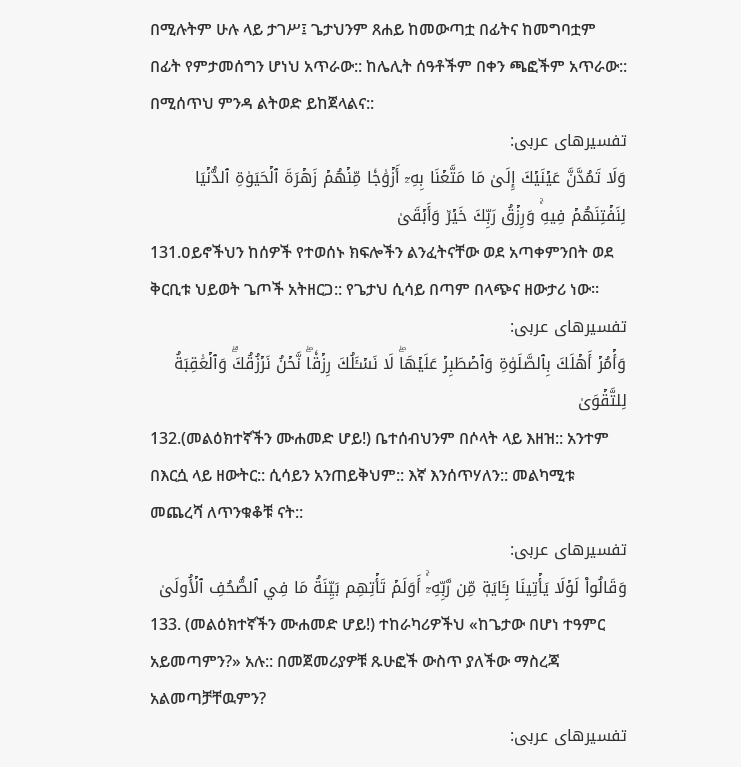በሚሉትም ሁሉ ላይ ታገሥ፤ ጌታህንም ጸሐይ ከመውጣቷ በፊትና ከመግባቷም በፊት የምታመሰግን ሆነህ አጥራው:: ከሌሊት ሰዓቶችም በቀን ጫፎችም አጥራው:: በሚሰጥህ ምንዳ ልትወድ ይከጀላልና::
تفسیرهای عربی:
وَلَا تَمُدَّنَّ عَيۡنَيۡكَ إِلَىٰ مَا مَتَّعۡنَا بِهِۦٓ أَزۡوَٰجٗا مِّنۡهُمۡ زَهۡرَةَ ٱلۡحَيَوٰةِ ٱلدُّنۡيَا لِنَفۡتِنَهُمۡ فِيهِۚ وَرِزۡقُ رَبِّكَ خَيۡرٞ وَأَبۡقَىٰ
131.ዐይኖችህን ከሰዎች የተወሰኑ ክፍሎችን ልንፈትናቸው ወደ አጣቀምንበት ወደ ቅርቢቱ ህይወት ጌጦች አትዘርጋ:: የጌታህ ሲሳይ በጣም በላጭና ዘውታሪ ነው።
تفسیرهای عربی:
وَأۡمُرۡ أَهۡلَكَ بِٱلصَّلَوٰةِ وَٱصۡطَبِرۡ عَلَيۡهَاۖ لَا نَسۡـَٔلُكَ رِزۡقٗاۖ نَّحۡنُ نَرۡزُقُكَۗ وَٱلۡعَٰقِبَةُ لِلتَّقۡوَىٰ
132.(መልዕክተኛችን ሙሐመድ ሆይ!) ቤተሰብህንም በሶላት ላይ እዘዝ:: አንተም በእርሷ ላይ ዘውትር:: ሲሳይን አንጠይቅህም:: እኛ እንሰጥሃለን:: መልካሚቱ መጨረሻ ለጥንቁቆቹ ናት::
تفسیرهای عربی:
وَقَالُواْ لَوۡلَا يَأۡتِينَا بِـَٔايَةٖ مِّن رَّبِّهِۦٓۚ أَوَلَمۡ تَأۡتِهِم بَيِّنَةُ مَا فِي ٱلصُّحُفِ ٱلۡأُولَىٰ
133. (መልዕክተኛችን ሙሐመድ ሆይ!) ተከራካሪዎችህ «ከጌታው በሆነ ተዓምር አይመጣምን?» አሉ:: በመጀመሪያዎቹ ጹሁፎች ውስጥ ያለችው ማስረጃ አልመጣቻቸዉምን?
تفسیرهای عربی: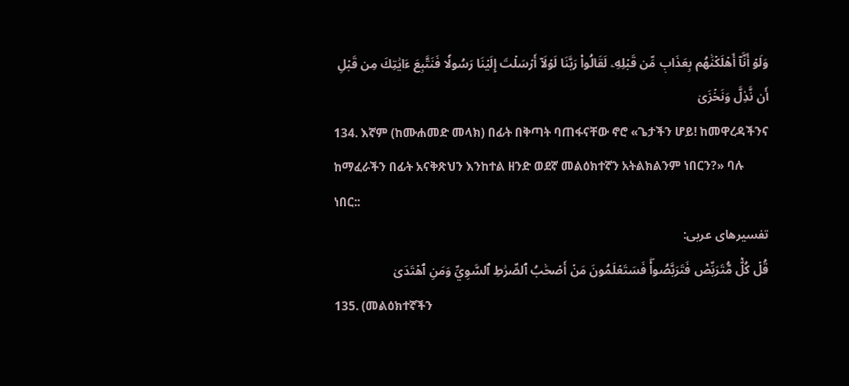وَلَوۡ أَنَّآ أَهۡلَكۡنَٰهُم بِعَذَابٖ مِّن قَبۡلِهِۦ لَقَالُواْ رَبَّنَا لَوۡلَآ أَرۡسَلۡتَ إِلَيۡنَا رَسُولٗا فَنَتَّبِعَ ءَايَٰتِكَ مِن قَبۡلِ أَن نَّذِلَّ وَنَخۡزَىٰ
134. እኛም (ከሙሐመድ መላክ) በፊት በቅጣት ባጠፋናቸው ኖሮ «ጌታችን ሆይ! ከመዋረዳችንና ከማፈራችን በፊት አናቅጽህን እንከተል ዘንድ ወደኛ መልዕክተኛን አትልክልንም ነበርን?» ባሉ ነበር::
تفسیرهای عربی:
قُلۡ كُلّٞ مُّتَرَبِّصٞ فَتَرَبَّصُواْۖ فَسَتَعۡلَمُونَ مَنۡ أَصۡحَٰبُ ٱلصِّرَٰطِ ٱلسَّوِيِّ وَمَنِ ٱهۡتَدَىٰ
135. (መልዕክተኛችን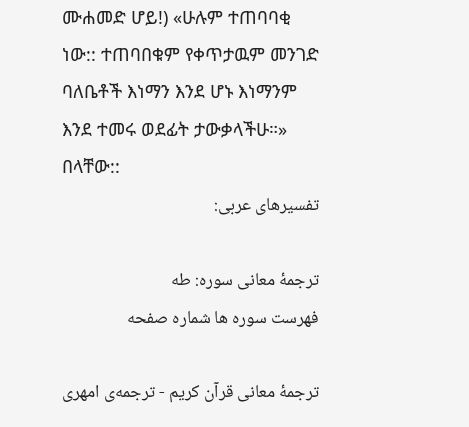ሙሐመድ ሆይ!) «ሁሉም ተጠባባቂ ነው:: ተጠባበቁም የቀጥታዉም መንገድ ባለቤቶች እነማን እንደ ሆኑ እነማንም እንደ ተመሩ ወደፊት ታውቃላችሁ።» በላቸው::
تفسیرهای عربی:

ترجمهٔ معانی سوره: طه
فهرست سوره ها شماره صفحه

ترجمهٔ معانی قرآن کریم - ترجمه‌ى امهری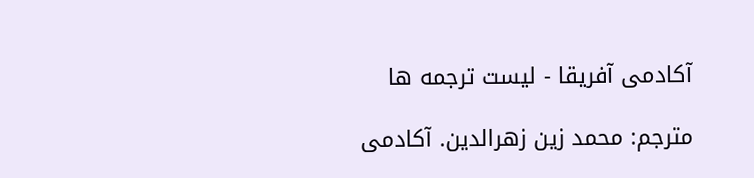آکادمی آفریقا - لیست ترجمه ها

مترجم: محمد زین زهرالدین. آکادمی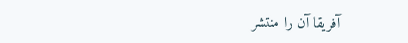آفریقا آن را منتشر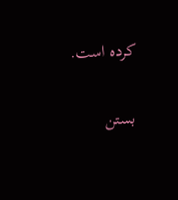كرده است.

بستن